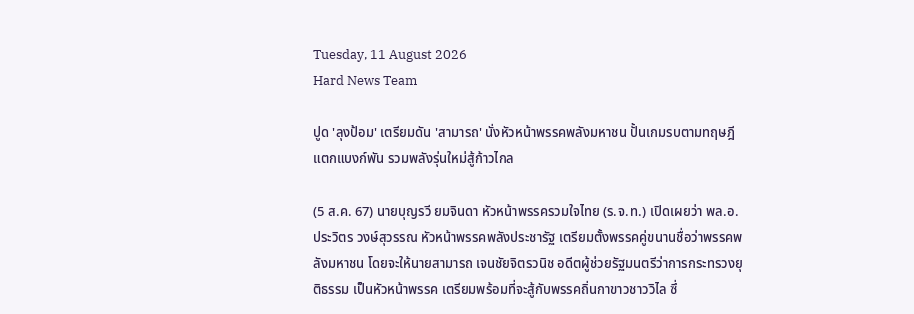Tuesday, 11 August 2026
Hard News Team

ปูด 'ลุงป้อม' เตรียมดัน 'สามารถ' นั่งหัวหน้าพรรคพลังมหาชน ปั้นเกมรบตามทฤษฎีแตกแบงก์พัน รวมพลังรุ่นใหม่สู้ก้าวไกล

(5 ส.ค. 67) นายบุญรวี ยมจินดา หัวหน้าพรรครวมใจไทย (ร.จ.ท.) เปิดเผยว่า พล.อ.ประวิตร วงษ์สุวรรณ หัวหน้าพรรคพลังประชารัฐ เตรียมตั้งพรรคคู่ขนานชื่อว่าพรรคพลังมหาชน โดยจะให้นายสามารถ เจนชัยจิตรวนิช อดีตผู้ช่วยรัฐมนตรีว่าการกระทรวงยุติธรรม เป็นหัวหน้าพรรค เตรียมพร้อมที่จะสู้กับพรรคถิ่นกาขาวชาววิไล ซึ่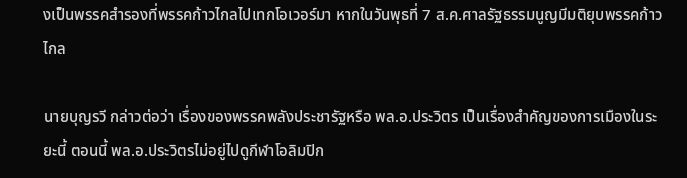งเป็นพรรคสำรองที่พรรคก้าวไกลไปเทกโอเวอร์มา หากในวันพุธที่ 7 ส.ค.ศาลรัฐธรรมนูญมีมติยุบพรรคก้าวไกล

นายบุญรวี กล่าวต่อว่า เรื่องของพรรคพลังประชารัฐหรือ พล.อ.ประวิตร เป็นเรื่องสำคัญของการเมืองในระยะนี้ ตอนนี้ พล.อ.ประวิตรไม่อยู่ไปดูกีฬาโอลิมปิก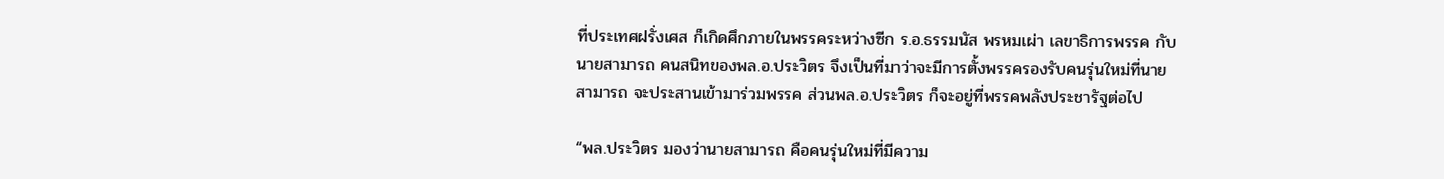ที่ประเทศฝรั่งเศส ก็เกิดศึกภายในพรรคระหว่างซีก ร.อ.ธรรมนัส พรหมเผ่า เลขาธิการพรรค กับนายสามารถ คนสนิทของพล.อ.ประวิตร จึงเป็นที่มาว่าจะมีการตั้งพรรครองรับคนรุ่นใหม่ที่นายสามารถ จะประสานเข้ามาร่วมพรรค ส่วนพล.อ.ประวิตร ก็จะอยู่ที่พรรคพลังประชารัฐต่อไป

“พล.ประวิตร มองว่านายสามารถ คือคนรุ่นใหม่ที่มีความ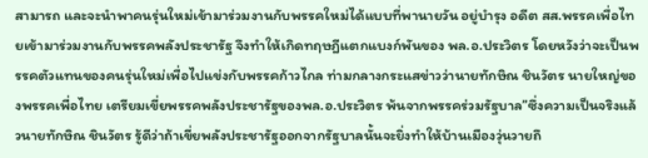สามารถ และจะนำพาคนรุ่นใหม่เข้ามาร่วมงานกับพรรคใหม่ได้แบบที่พานายวัน อยู่บำรุง อดีต สส.พรรคเพื่อไทยเข้ามาร่วมงานกับพรรคพลังประชารัฐ จึงทำให้เกิดทฤษฎีแตกแบงก์พันของ พล.อ.ประวิตร โดยหวังว่าจะเป็นพรรคตัวแทนของคนรุ่นใหม่เพื่อไปแข่งกับพรรคก้าวไกล ท่ามกลางกระแสข่าวว่านายทักษิณ ชินวัตร นายใหญ่ของพรรคเพื่อไทย เตรียมเขี่ยพรรคพลังประชารัฐของพล.อ.ประวิตร พ้นจากพรรคร่วมรัฐบาล”ซึ่งความเป็นจริงแล้วนายทักษิณ ชินวัตร รู้ดีว่าถ้าเขี่ยพลังประชารัฐออกจากรัฐบาลนั้นจะยิ่งทำให้บ้านเมืองวุ่นวายถึ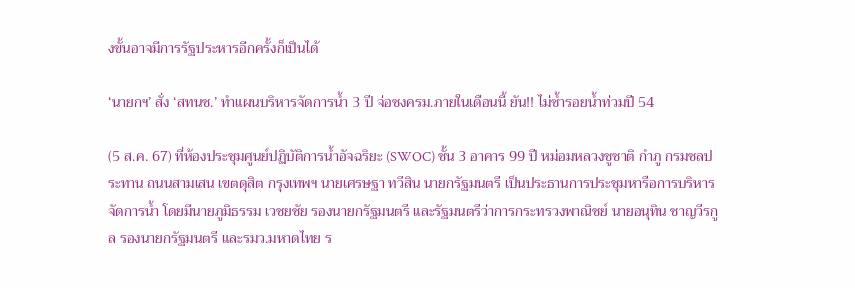งขั้นอาจมีการรัฐประหารอีกครั้งก็เป็นได้

‘นายกฯ’ สั่ง ‘สทนช.’ ทำแผนบริหารจัดการน้ำ 3 ปี จ่อชงครม.ภายในเดือนนี้ ยัน!! ไม่ซ้ำรอยน้ำท่วมปี 54

(5 ส.ค. 67) ที่ห้องประชุมศูนย์ปฏิบัติการน้ำอัจฉริยะ (SWOC) ชั้น 3 อาคาร 99 ปี หม่อมหลวงชูชาติ กำภู กรมชลประทาน ถนนสามเสน เขตดุสิต กรุงเทพฯ นายเศรษฐา ทวีสิน นายกรัฐมนตรี เป็นประธานการประชุมหารือการบริหารจัดการน้ำ โดยมีนายภูมิธรรม เวชยชัย รองนายกรัฐมนตรี และรัฐมนตรีว่าการกระทรวงพาณิชย์ นายอนุทิน ชาญวีรกูล รองนายกรัฐมนตรี และรมว.มหาดไทย ร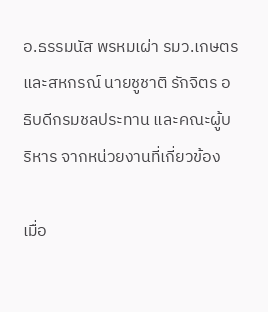อ.ธรรมนัส พรหมเผ่า รมว.เกษตรและสหกรณ์ นายชูชาติ รักจิตร อธิบดีกรมชลประทาน และคณะผู้บริหาร จากหน่วยงานที่เกี่ยวข้อง

เมื่อ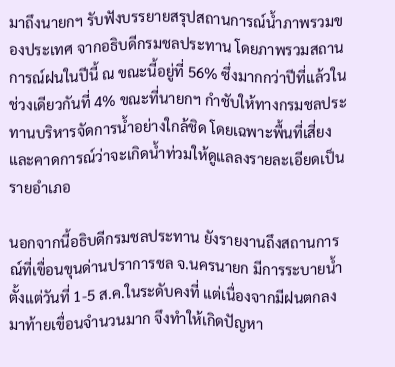มาถึงนายกฯ รับฟังบรรยายสรุปสถานการณ์น้ำภาพรวมของประเทศ จากอธิบดีกรมชลประทาน โดยภาพรวมสถานการณ์ฝนในปีนี้ ณ ขณะนี้อยู่ที่ 56% ซึ่งมากกว่าปีที่แล้วในช่วงเดียวกันที่ 4% ขณะที่นายกฯ กำชับให้ทางกรมชลประทานบริหารจัดการน้ำอย่างใกล้ชิด โดยเฉพาะพื้นที่เสี่ยง และคาดการณ์ว่าจะเกิดน้ำท่วมให้ดูแลลงรายละเอียดเป็นรายอำเภอ

นอกจากนี้อธิบดีกรมชลประทาน ยังรายงานถึงสถานการณ์ที่เขื่อนขุนด่านปราการชล จ.นครนายก มีการระบายน้ำ ตั้งแต่วันที่ 1-5 ส.ค.ในระดับคงที่ แต่เนื่องจากมีฝนตกลงมาท้ายเขื่อนจำนวนมาก จึงทำให้เกิดปัญหา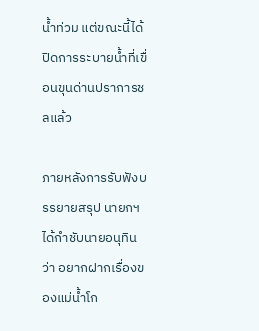น้ำท่วม แต่ขณะนี้ได้ปิดการระบายน้ำที่เขื่อนขุนด่านปราการชลแล้ว

ภายหลังการรับฟังบรรยายสรุป นายกฯ ได้กำชับนายอนุทินว่า อยากฝากเรื่องของแม่น้ำโก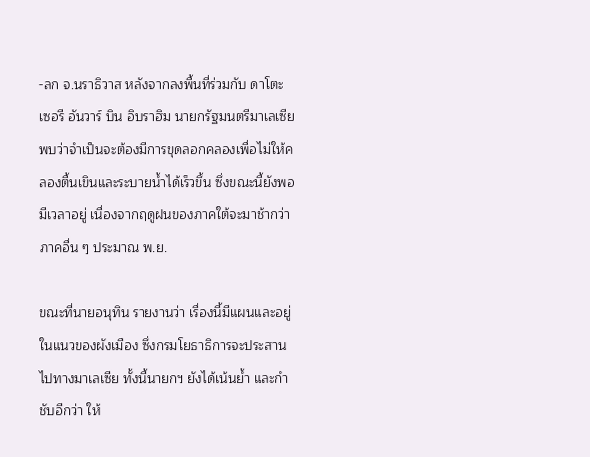-ลก จ.นราธิวาส หลังจากลงพื้นที่ร่วมกับ ดาโตะ เซอรี อันวาร์ บิน อิบราฮิม นายกรัฐมนตรีมาเลเซีย พบว่าจำเป็นจะต้องมีการขุดลอกคลองเพื่อไม่ให้คลองตื้นเขินและระบายน้ำได้เร็วขึ้น ซึ่งขณะนี้ยังพอมีเวลาอยู่ เนื่องจากฤดูฝนของภาคใต้จะมาช้ากว่าภาคอื่น ๆ ประมาณ พ.ย.

ขณะที่นายอนุทิน รายงานว่า เรื่องนี้มีแผนและอยู่ในแนวของผังเมือง ซึ่งกรมโยธาธิการจะประสานไปทางมาเลเซีย ทั้งนี้นายกฯ ยังได้เน้นย้ำ และกำชับอีกว่า ให้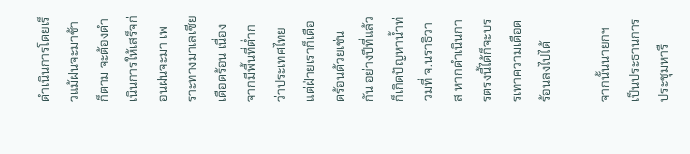ดำเนินการโดยเร็วแม้ฝนจะมาช้าก็ตาม จะต้องดำเนินการให้เสร็จก่อนฝนจะมา เพราะทางมาเลเซียเดือดร้อน เนื่องจากมีพื้นที่ต่ำกว่าประเทศไทย แต่ฝ่ายเราก็เดือดร้อนด้วยเช่นกัน อย่างปีที่แล้วก็เกิดปัญหาน้ำท่วมที่ จ.นราธิวาส หากดำเนินการตรงนี้ได้ก็จะบรรเทาความเดือดร้อนลงไปได้

จากนั้นนายกฯ เป็นประธานการประชุมหารื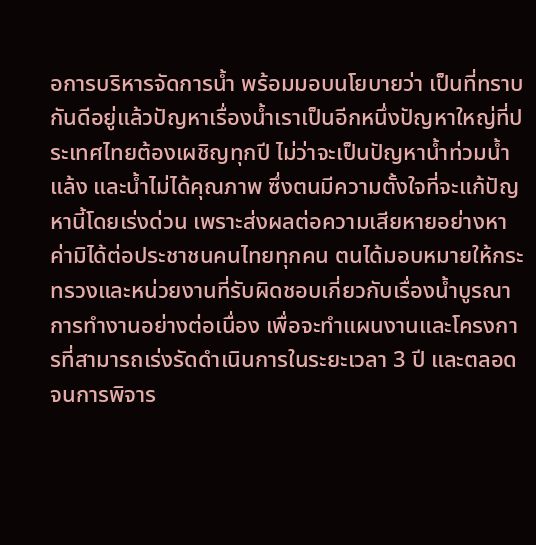อการบริหารจัดการน้ำ พร้อมมอบนโยบายว่า เป็นที่ทราบกันดีอยู่แล้วปัญหาเรื่องน้ำเราเป็นอีกหนึ่งปัญหาใหญ่ที่ประเทศไทยต้องเผชิญทุกปี ไม่ว่าจะเป็นปัญหาน้ำท่วมน้ำแล้ง และน้ำไม่ได้คุณภาพ ซึ่งตนมีความตั้งใจที่จะแก้ปัญหานี้โดยเร่งด่วน เพราะส่งผลต่อความเสียหายอย่างหาค่ามิได้ต่อประชาชนคนไทยทุกคน ตนได้มอบหมายให้กระทรวงและหน่วยงานที่รับผิดชอบเกี่ยวกับเรื่องน้ำบูรณาการทำงานอย่างต่อเนื่อง เพื่อจะทำแผนงานและโครงการที่สามารถเร่งรัดดำเนินการในระยะเวลา 3 ปี และตลอดจนการพิจาร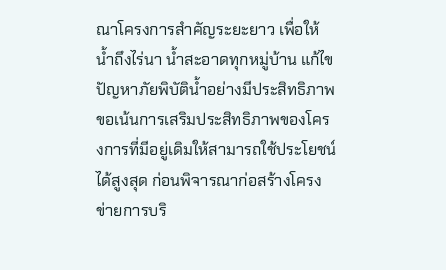ณาโครงการสำคัญระยะยาว เพื่อให้น้ำถึงไร่นา น้ำสะอาดทุกหมู่บ้าน แก้ไขปัญหาภัยพิบัติน้ำอย่างมีประสิทธิภาพ ขอเน้นการเสริมประสิทธิภาพของโครงการที่มีอยู่เดิมให้สามารถใช้ประโยชน์ได้สูงสุด ก่อนพิจารณาก่อสร้างโครงข่ายการบริ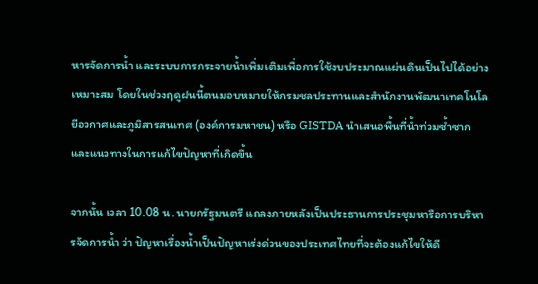หารจัดการน้ำ และระบบการกระจายน้ำเพิ่มเติมเพื่อการใช้งบประมาณแผ่นดินเป็นไปได้อย่างเหมาะสม โดยในช่วงฤดูฝนนี้ตนมอบหมายให้กรมชลประทานและสำนักงานพัฒนาเทคโนโลยีอวกาศและภูมิสารสนเทศ (องค์การมหาชน) หรือ GISTDA นำเสนอพื้นที่น้ำท่วมซ้ำซากและแนวทางในการแก้ไขปัญหาที่เกิดขึ้น

จากนั้น เวลา 10.08 น. นายกรัฐมนตรี แถลงภายหลังเป็นประธานการประชุมหารือการบริหารจัดการน้ำ ว่า ปัญหาเรื่องน้ำเป็นปัญหาเร่งด่วนของประเทศไทยที่จะต้องแก้ไขให้ดี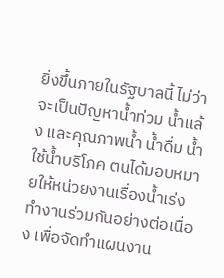ยิ่งขึ้นภายในรัฐบาลนี้ ไม่ว่าจะเป็นปัญหาน้ำท่วม น้ำแล้ง และคุณภาพน้ำ น้ำดื่ม น้ำใช้น้ำบริโภค ตนได้มอบหมายให้หน่วยงานเรื่องน้ำเร่งทำงานร่วมกันอย่างต่อเนื่อง เพื่อจัดทำแผนงาน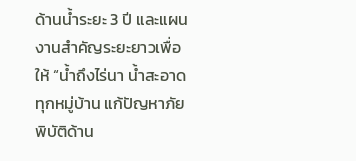ด้านน้ำระยะ 3 ปี และแผนงานสำคัญระยะยาวเพื่อให้ “น้ำถึงไร่นา น้ำสะอาดทุกหมู่บ้าน แก้ปัญหาภัยพิบัติด้าน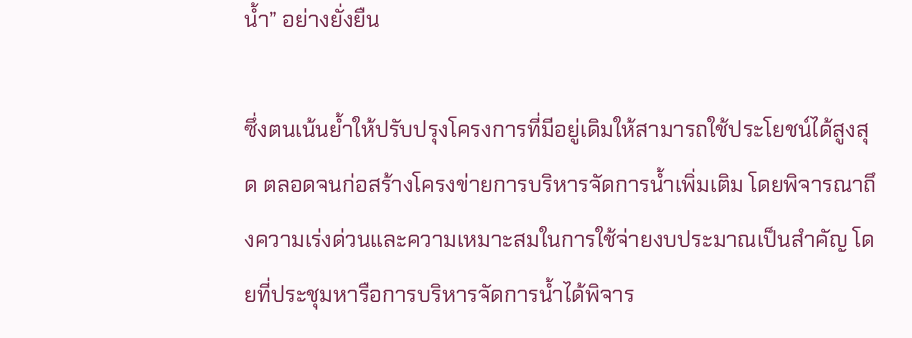น้ำ” อย่างยั่งยืน

ซึ่งตนเน้นย้ำให้ปรับปรุงโครงการที่มีอยู่เดิมให้สามารถใช้ประโยชน์ได้สูงสุด ตลอดจนก่อสร้างโครงข่ายการบริหารจัดการน้ำเพิ่มเติม โดยพิจารณาถึงความเร่งด่วนและความเหมาะสมในการใช้จ่ายงบประมาณเป็นสำคัญ โดยที่ประชุมหารือการบริหารจัดการน้ำได้พิจาร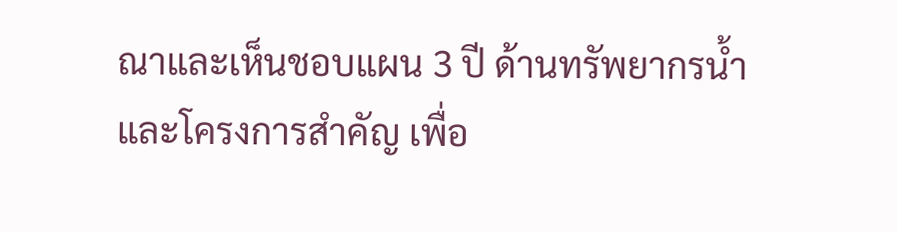ณาและเห็นชอบแผน 3 ปี ด้านทรัพยากรน้ำและโครงการสำคัญ เพื่อ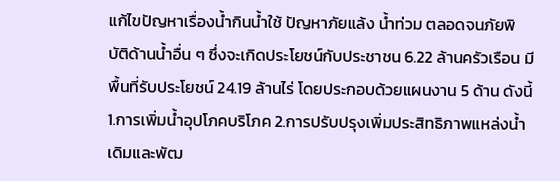แก้ไขปัญหาเรื่องน้ำกินน้ำใช้ ปัญหาภัยแล้ง น้ำท่วม ตลอดจนภัยพิบัติด้านน้ำอื่น ๆ ซึ่งจะเกิดประโยชน์กับประชาชน 6.22 ล้านครัวเรือน มีพื้นที่รับประโยชน์ 24.19 ล้านไร่ โดยประกอบด้วยแผนงาน 5 ด้าน ดังนี้ 1.การเพิ่มน้ำอุปโภคบริโภค 2.การปรับปรุงเพิ่มประสิทธิภาพแหล่งน้ำเดิมและพัฒ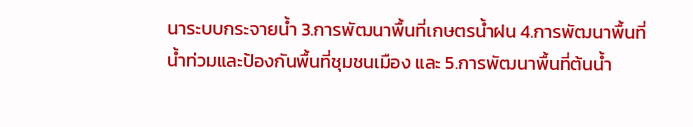นาระบบกระจายน้ำ 3.การพัฒนาพื้นที่เกษตรน้ำฝน 4.การพัฒนาพื้นที่น้ำท่วมและป้องกันพื้นที่ชุมชนเมือง และ 5.การพัฒนาพื้นที่ต้นน้ำ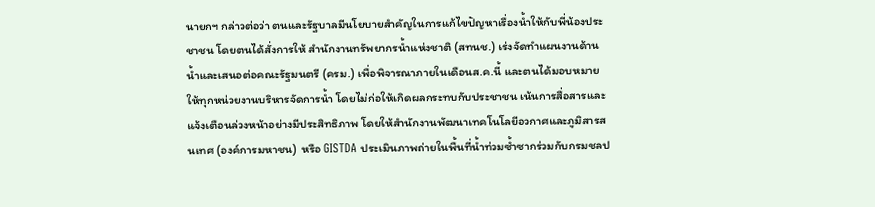นายกฯ กล่าวต่อว่า ตนและรัฐบาลมีนโยบายสำคัญในการแก้ไขปัญหาเรื่องน้ำให้กับพี่น้องประชาชน โดยตนได้สั่งการให้ สำนักงานทรัพยากรน้ำแห่งชาติ (สทนช.) เร่งจัดทำแผนงานด้านน้ำและเสนอต่อคณะรัฐมนตรี (ครม.) เพื่อพิจารณาภายในเดือนส.ค.นี้ และตนได้มอบหมายให้ทุกหน่วยงานบริหารจัดการน้ำ โดยไม่ก่อให้เกิดผลกระทบกับประชาชน เน้นการสื่อสารและแจ้งเตือนล่วงหน้าอย่างมีประสิทธิภาพ โดยให้สำนักงานพัฒนาเทคโนโลยีอวกาศและภูมิสารสนเทศ (องค์การมหาชน)  หรือ GISTDA ประเมินภาพถ่ายในพื้นที่น้ำท่วมซ้ำซากร่วมกับกรมชลป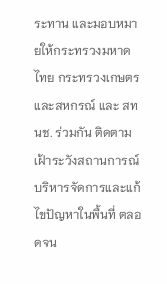ระทาน และมอบหมายให้กระทรวงมหาดไทย กระทรวงเกษตรและสหกรณ์ และ สทนช. ร่วมกัน ติดตาม เฝ้าระวังสถานการณ์ บริหารจัดการและแก้ไขปัญหาในพื้นที่ ตลอดจน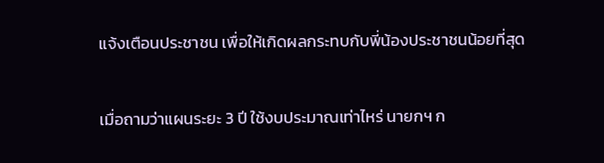แจ้งเตือนประชาชน เพื่อให้เกิดผลกระทบกับพี่น้องประชาชนน้อยที่สุด

เมื่อถามว่าแผนระยะ 3 ปี ใช้งบประมาณเท่าไหร่ นายกฯ ก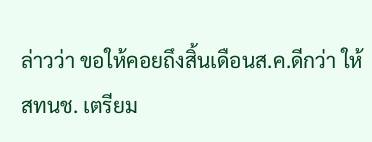ล่าวว่า ขอให้คอยถึงสิ้นเดือนส.ค.ดีกว่า ให้สทนช. เตรียม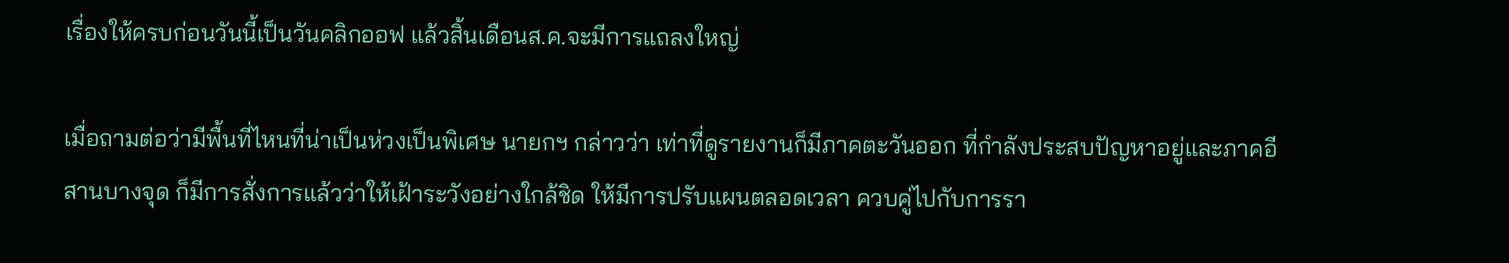เรื่องให้ครบก่อนวันนี้เป็นวันคลิกออฟ แล้วสิ้นเดือนส.ค.จะมีการแถลงใหญ่

เมื่อถามต่อว่ามีพื้นที่ไหนที่น่าเป็นห่วงเป็นพิเศษ นายกฯ กล่าวว่า เท่าที่ดูรายงานก็มีภาคตะวันออก ที่กำลังประสบปัญหาอยู่และภาคอีสานบางจุด ก็มีการสั่งการแล้วว่าให้เฝ้าระวังอย่างใกล้ชิด ให้มีการปรับแผนตลอดเวลา ควบคู่ไปกับการรา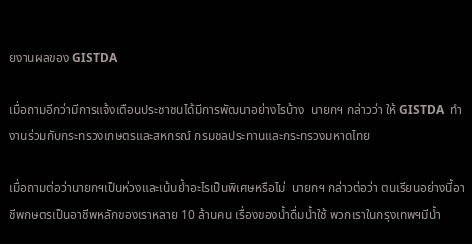ยงานผลของ GISTDA

เมื่อถามอีกว่ามีการแจ้งเตือนประชาชนได้มีการพัฒนาอย่างไรบ้าง  นายกฯ กล่าวว่า ให้ GISTDA  ทำงานร่วมกับกระทรวงเกษตรและสหกรณ์ กรมชลประทานและกระทรวงมหาดไทย

เมื่อถามต่อว่านายกฯเป็นห่วงและเน้นย้ำอะไรเป็นพิเศษหรือไม่  นายกฯ กล่าวต่อว่า ตนเรียนอย่างนี้อาชีพกษตรเป็นอาชีพหลักของเราหลาย 10 ล้านคน เรื่องของน้ำดื่มน้ำใช้ พวกเราในกรุงเทพฯมีน้ำ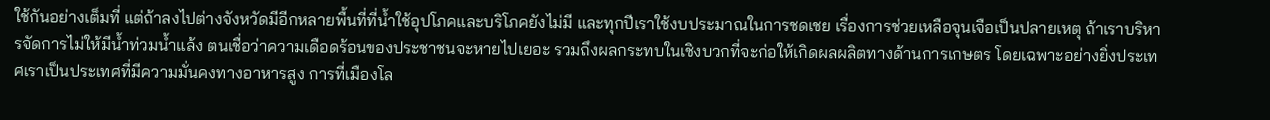ใช้กันอย่างเต็มที่ แต่ถ้าลงไปต่างจังหวัดมีอีกหลายพื้นที่ที่น้ำใช้อุปโภคและบริโภคยังไม่มี และทุกปีเราใช้งบประมาณในการชดเชย เรื่องการช่วยเหลือจุนเจือเป็นปลายเหตุ ถ้าเราบริหารจัดการไม่ให้มีน้ำท่วมน้ำแล้ง ตนเชื่อว่าความเดือดร้อนของประชาชนจะหายไปเยอะ รวมถึงผลกระทบในเชิงบวกที่จะก่อให้เกิดผลผลิตทางด้านการเกษตร โดยเฉพาะอย่างยิ่งประเทศเราเป็นประเทศที่มีความมั่นคงทางอาหารสูง การที่เมืองโล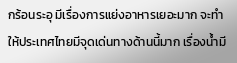กร้อนระอุ มีเรื่องการแย่งอาหารเยอะมาก จะทำให้ประเทศไทยมีจุดเด่นทางด้านนี้มาก เรื่องน้ำมี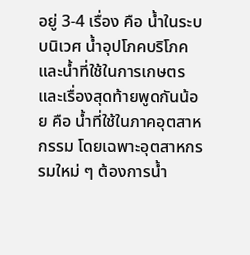อยู่ 3-4 เรื่อง คือ น้ำในระบบนิเวศ น้ำอุปโภคบริโภคและน้ำที่ใช้ในการเกษตร และเรื่องสุดท้ายพูดกันน้อย คือ น้ำที่ใช้ในภาคอุตสาหกรรม โดยเฉพาะอุตสาหกรรมใหม่ ๆ ต้องการน้ำ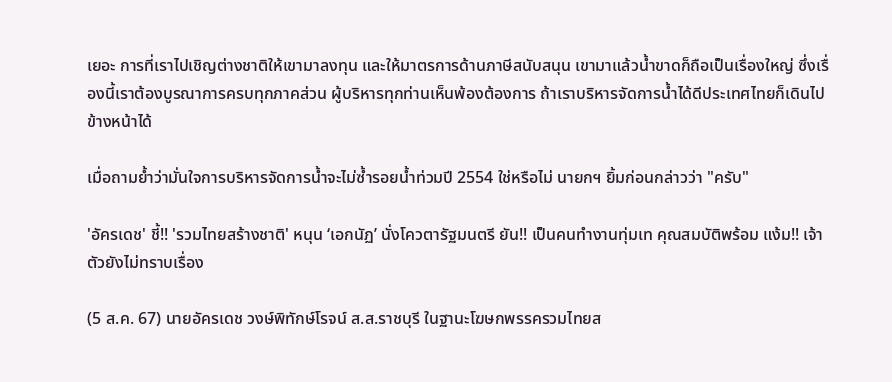เยอะ การที่เราไปเชิญต่างชาติให้เขามาลงทุน และให้มาตรการด้านภาษีสนับสนุน เขามาแล้วน้ำขาดก็ถือเป็นเรื่องใหญ่ ซึ่งเรื่องนี้เราต้องบูรณาการครบทุกภาคส่วน ผู้บริหารทุกท่านเห็นพ้องต้องการ ถ้าเราบริหารจัดการน้ำได้ดีประเทศไทยก็เดินไปข้างหน้าได้

เมื่อถามย้ำว่ามั่นใจการบริหารจัดการน้ำจะไม่ซ้ำรอยน้ำท่วมปี 2554 ใช่หรือไม่ นายกฯ ยิ้มก่อนกล่าวว่า "ครับ"

'อัครเดช' ชี้!! 'รวมไทยสร้างชาติ' หนุน ‘เอกนัฏ’ นั่งโควตารัฐมนตรี ยัน!! เป็นคนทำงานทุ่มเท คุณสมบัติพร้อม แง้ม!! เจ้าตัวยังไม่ทราบเรื่อง

(5 ส.ค. 67) นายอัครเดช วงษ์พิทักษ์โรจน์ ส.ส.ราชบุรี ในฐานะโฆษกพรรครวมไทยส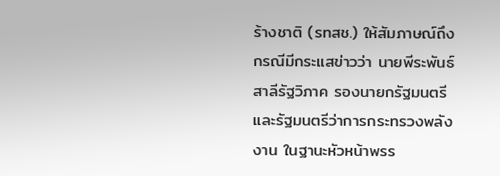ร้างชาติ (รทสช.) ให้สัมภาษณ์ถึงกรณีมีกระแสข่าวว่า นายพีระพันธ์ สาลีรัฐวิภาค รองนายกรัฐมนตรี และรัฐมนตรีว่าการกระทรวงพลังงาน ในฐานะหัวหน้าพรร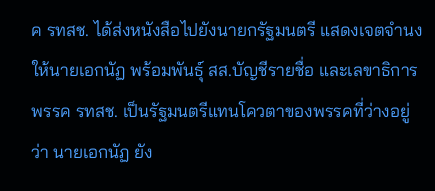ค รทสช. ได้ส่งหนังสือไปยังนายกรัฐมนตรี แสดงเจตจำนงให้นายเอกนัฏ พร้อมพันธุ์ สส.บัญชีรายชื่อ และเลขาธิการพรรค รทสช. เป็นรัฐมนตรีแทนโควตาของพรรคที่ว่างอยู่ว่า นายเอกนัฏ ยัง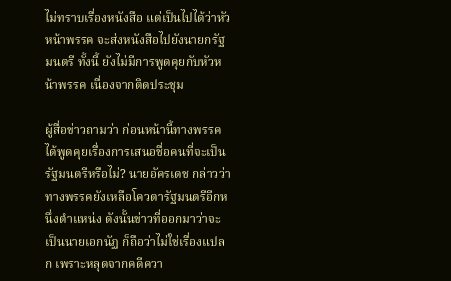ไม่ทราบเรื่องหนังสือ แต่เป็นไปได้ว่าหัวหน้าพรรค จะส่งหนังสือไปยังนายกรัฐมนตรี ทั้งนี้ ยังไม่มีการพูดคุยกับหัวหน้าพรรค เนื่องจากติดประชุม

ผู้สื่อข่าวถามว่า ก่อนหน้านี้ทางพรรคได้พูดคุยเรื่องการเสนอชื่อคนที่จะเป็นรัฐมนตรีหรือไม่? นายอัครเดช กล่าวว่า ทางพรรคยังเหลือโควตารัฐมนตรีอีกหนึ่งตำแหน่ง ดังนั้นข่าวที่ออกมาว่าจะเป็นนายเอกนัฏ ก็ถือว่าไม่ใช่เรื่องแปลก เพราะหลุดจากคดีควา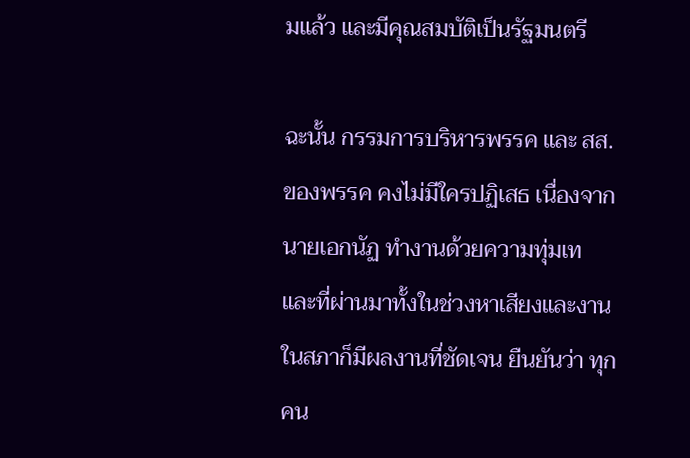มแล้ว และมีคุณสมบัติเป็นรัฐมนตรี

ฉะนั้น กรรมการบริหารพรรค และ สส.ของพรรค คงไม่มีใครปฏิเสธ เนื่องจากนายเอกนัฏ ทำงานด้วยความทุ่มเท และที่ผ่านมาทั้งในช่วงหาเสียงและงานในสภาก็มีผลงานที่ชัดเจน ยืนยันว่า ทุกคน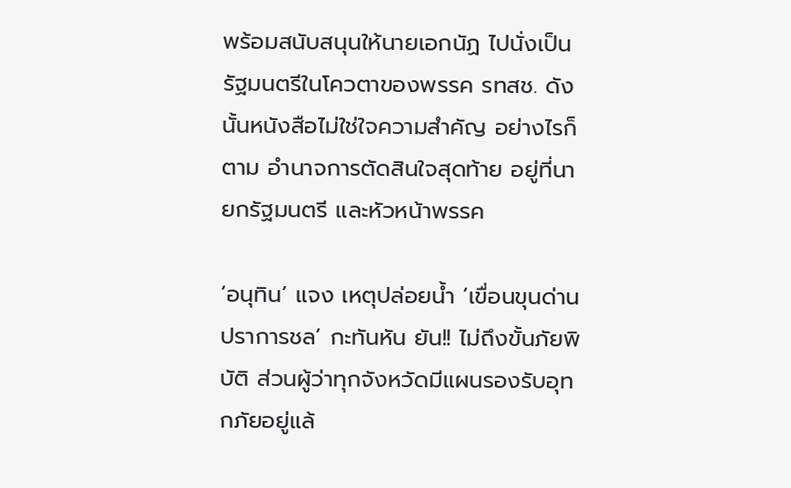พร้อมสนับสนุนให้นายเอกนัฏ ไปนั่งเป็นรัฐมนตรีในโควตาของพรรค รทสช. ดังนั้นหนังสือไม่ใช่ใจความสำคัญ อย่างไรก็ตาม อำนาจการตัดสินใจสุดท้าย อยู่ที่นายกรัฐมนตรี และหัวหน้าพรรค

‘อนุทิน’ แจง เหตุปล่อยน้ำ ‘เขื่อนขุนด่านปราการชล’ กะทันหัน ยัน!! ไม่ถึงขั้นภัยพิบัติ ส่วนผู้ว่าทุกจังหวัดมีแผนรองรับอุทกภัยอยู่แล้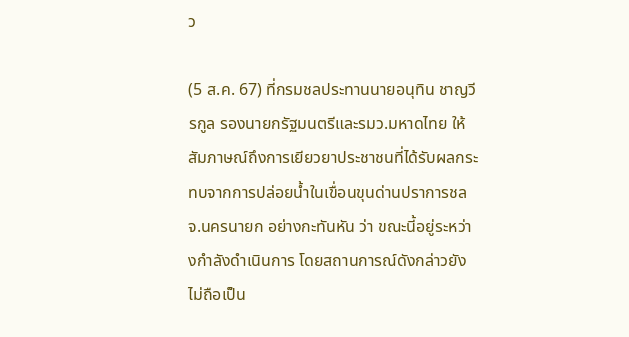ว

(5 ส.ค. 67) ที่กรมชลประทานนายอนุทิน ชาญวีรกูล รองนายกรัฐมนตรีและรมว.มหาดไทย ให้สัมภาษณ์ถึงการเยียวยาประชาชนที่ได้รับผลกระทบจากการปล่อยน้ำในเขื่อนขุนด่านปราการชล จ.นครนายก อย่างกะทันหัน ว่า ขณะนี้อยู่ระหว่างกำลังดำเนินการ โดยสถานการณ์ดังกล่าวยังไม่ถือเป็น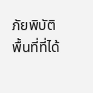ภัยพิบัติ พื้นที่ที่ได้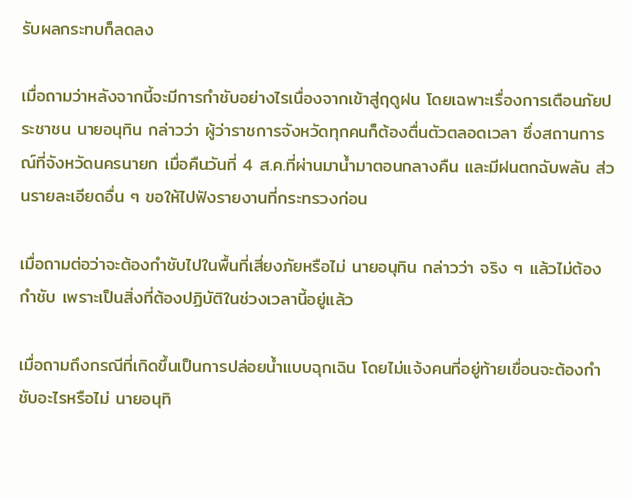รับผลกระทบก็ลดลง

เมื่อถามว่าหลังจากนี้จะมีการกำชับอย่างไรเนื่องจากเข้าสู่ฤดูฝน โดยเฉพาะเรื่องการเตือนภัยประชาชน นายอนุทิน กล่าวว่า ผู้ว่าราชการจังหวัดทุกคนก็ต้องตื่นตัวตลอดเวลา ซึ่งสถานการณ์ที่จังหวัดนครนายก เมื่อคืนวันที่ 4 ส.ค.ที่ผ่านมาน้ำมาตอนกลางคืน และมีฝนตกฉับพลัน ส่วนรายละเอียดอื่น ๆ ขอให้ไปฟังรายงานที่กระทรวงก่อน

เมื่อถามต่อว่าจะต้องกำชับไปในพื้นที่เสี่ยงภัยหรือไม่ นายอนุทิน กล่าวว่า จริง ๆ แล้วไม่ต้องกำชับ เพราะเป็นสิ่งที่ต้องปฏิบัติในช่วงเวลานี้อยู่แล้ว

เมื่อถามถึงกรณีที่เกิดขึ้นเป็นการปล่อยน้ำแบบฉุกเฉิน โดยไม่แจ้งคนที่อยู่ท้ายเขื่อนจะต้องกำชับอะไรหรือไม่ นายอนุทิ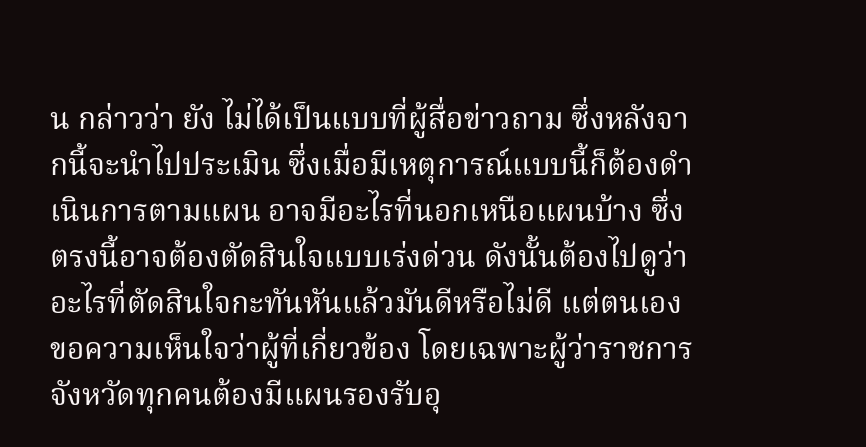น กล่าวว่า ยัง ไม่ได้เป็นแบบที่ผู้สื่อข่าวถาม ซึ่งหลังจากนี้จะนำไปประเมิน ซึ่งเมื่อมีเหตุการณ์แบบนี้ก็ต้องดำเนินการตามแผน อาจมีอะไรที่นอกเหนือแผนบ้าง ซึ่งตรงนี้อาจต้องตัดสินใจแบบเร่งด่วน ดังนั้นต้องไปดูว่าอะไรที่ตัดสินใจกะทันหันแล้วมันดีหรือไม่ดี แต่ตนเองขอความเห็นใจว่าผู้ที่เกี่ยวข้อง โดยเฉพาะผู้ว่าราชการจังหวัดทุกคนต้องมีแผนรองรับอุ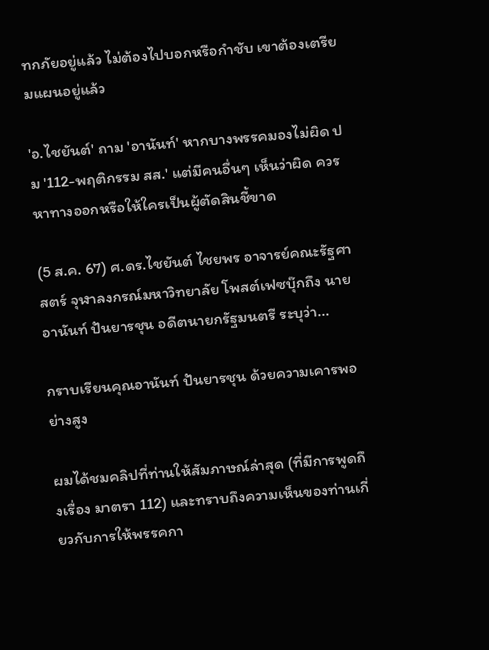ทกภัยอยู่แล้ว ไม่ต้องไปบอกหรือกำชับ เขาต้องเตรียมแผนอยู่แล้ว

'อ.ไชยันต์' ถาม 'อานันท์' หากบางพรรคมองไม่ผิด ปม '112-พฤติกรรม สส.' แต่มีคนอื่นๆ เห็นว่าผิด ควรหาทางออกหรือให้ใครเป็นผู้ตัดสินชี้ขาด

(5 ส.ค. 67) ศ.ดร.ไชยันต์ ไชยพร อาจารย์คณะรัฐศาสตร์ จุฬาลงกรณ์มหาวิทยาลัย โพสต์เฟซบุ๊กถึง นายอานันท์ ปันยารชุน อดีตนายกรัฐมนตรี ระบุว่า...

กราบเรียนคุณอานันท์ ปันยารชุน ด้วยความเคารพอย่างสูง

ผมได้ชมคลิปที่ท่านให้สัมภาษณ์ล่าสุด (ที่มีการพูดถึงเรื่อง มาตรา 112) และทราบถึงความเห็นของท่านเกี่ยวกับการให้พรรคกา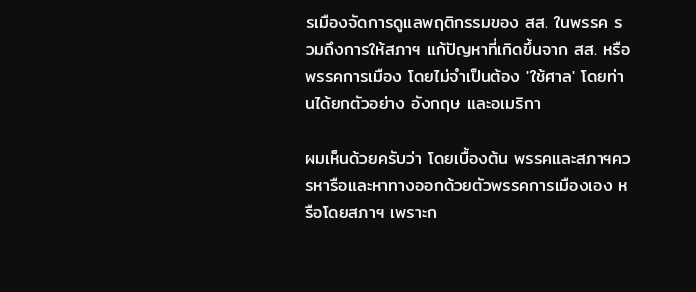รเมืองจัดการดูแลพฤติกรรมของ สส. ในพรรค รวมถึงการให้สภาฯ แก้ปัญหาที่เกิดขึ้นจาก สส. หรือพรรคการเมือง โดยไม่จำเป็นต้อง 'ใช้ศาล' โดยท่านได้ยกตัวอย่าง อังกฤษ และอเมริกา

ผมเห็นด้วยครับว่า โดยเบื้องต้น พรรคและสภาฯควรหารือและหาทางออกด้วยตัวพรรคการเมืองเอง หรือโดยสภาฯ เพราะก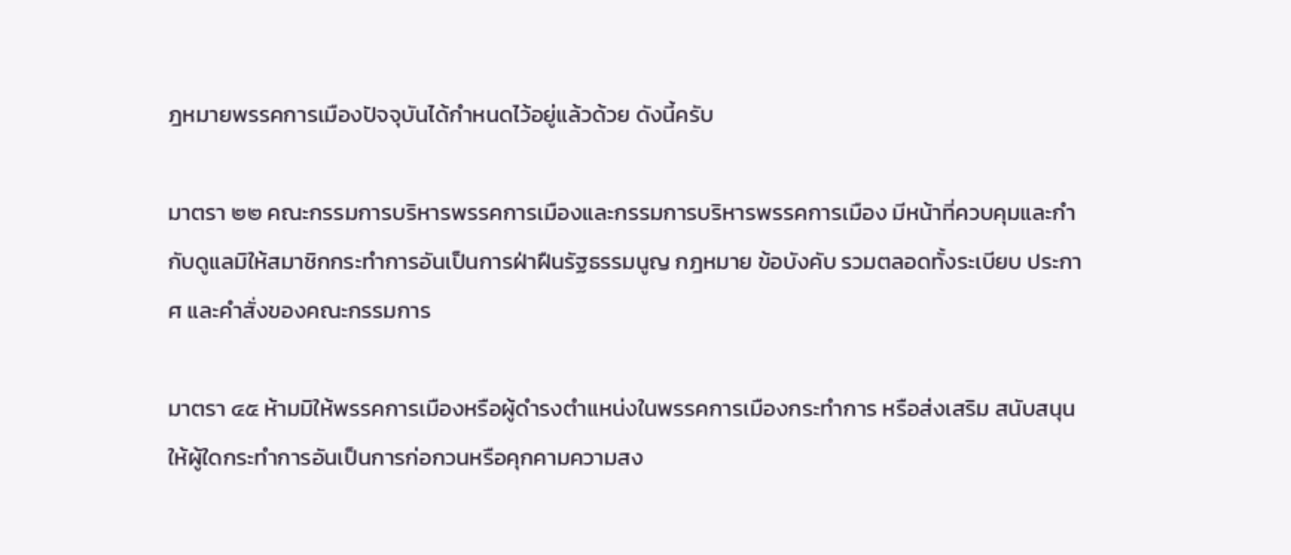ฎหมายพรรคการเมืองปัจจุบันได้กำหนดไว้อยู่แล้วด้วย ดังนี้ครับ

มาตรา ๒๒ คณะกรรมการบริหารพรรคการเมืองและกรรมการบริหารพรรคการเมือง มีหน้าที่ควบคุมและกำกับดูแลมิให้สมาชิกกระทำการอันเป็นการฝ่าฝืนรัฐธรรมนูญ กฎหมาย ข้อบังคับ รวมตลอดทั้งระเบียบ ประกาศ และคำสั่งของคณะกรรมการ

มาตรา ๔๕ ห้ามมิให้พรรคการเมืองหรือผู้ดำรงตำแหน่งในพรรคการเมืองกระทำการ หรือส่งเสริม สนับสนุนให้ผู้ใดกระทำการอันเป็นการก่อกวนหรือคุกคามความสง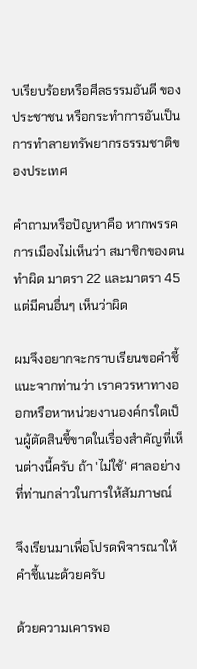บเรียบร้อยหรือศีลธรรมอันดี ของประชาชน หรือกระทำการอันเป็นการทำลายทรัพยากรธรรมชาติของประเทศ

คำถามหรือปัญหาคือ หากพรรคการเมืองไม่เห็นว่า สมาชิกของตนทำผิด มาตรา 22 และมาตรา 45   แต่มีคนอื่นๆ เห็นว่าผิด

ผมจึงอยากจะกราบเรียนขอคำชี้แนะจากท่านว่า เราควรหาทางออกหรือหาหน่วยงานองค์กรใดเป็นผู้ตัดสินชี้ขาดในเรื่องสำคัญที่เห็นต่างนี้ครับ ถ้า 'ไม่ใช้' ศาลอย่างที่ท่านกล่าวในการให้สัมภาษณ์

จึงเรียนมาเพื่อโปรดพิจารณาให้คำชี้แนะด้วยครับ

ด้วยความเคารพอ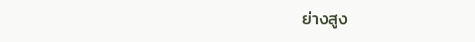ย่างสูง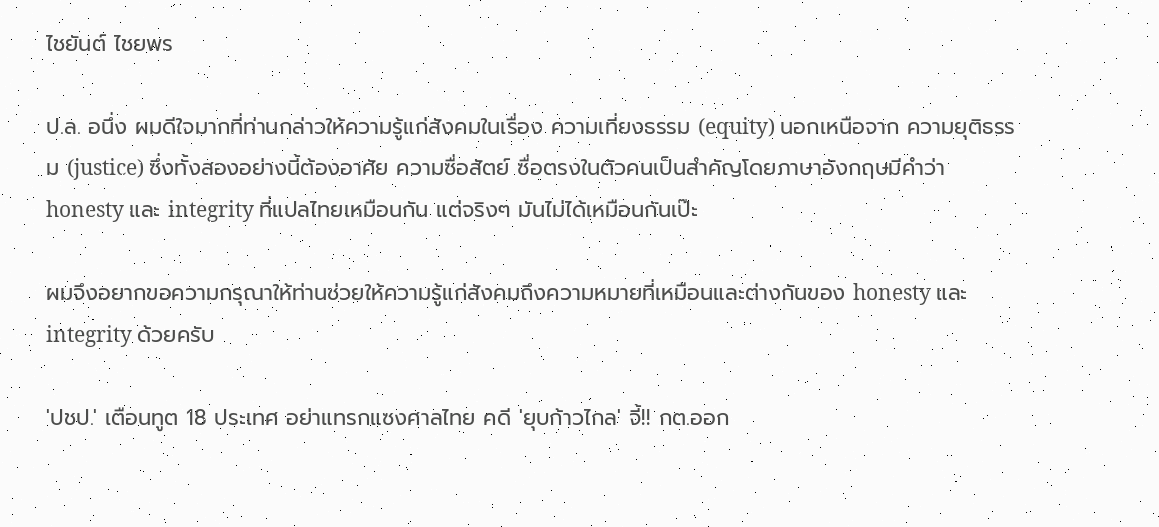ไชยันต์ ไชยพร

ป.ล. อนึ่ง ผมดีใจมากที่ท่านกล่าวให้ความรู้แก่สังคมในเรื่อง ความเที่ยงธรรม (equity) นอกเหนือจาก ความยุติธรรม (justice) ซึ่งทั้งสองอย่างนี้ต้องอาศัย ความซื่อสัตย์ ซื่อตรงในตัวคนเป็นสำคัญโดยภาษาอังกฤษมีคำว่า honesty และ integrity ที่แปลไทยเหมือนกัน แต่จริงๆ มันไม่ได้เหมือนกันเป๊ะ

ผมจึงอยากขอความกรุณาให้ท่านช่วยให้ความรู้แก่สังคมถึงความหมายที่เหมือนและต่างกันของ honesty และ integrity ด้วยครับ

'ปชป.' เตือนทูต 18 ประเทศ อย่าแทรกแซงศาลไทย คดี 'ยุบก้าวไกล' จี้!! กต.ออก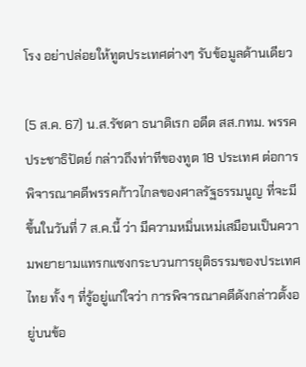โรง อย่าปล่อยให้ทูตประเทศต่างๆ รับข้อมูลด้านเดียว

(5 ส.ค. 67) น.ส.รัชดา ธนาดิเรก อดีต สส.กทม. พรรคประชาธิปัตย์ กล่าวถึงท่าทีของทูต 18 ประเทศ ต่อการพิจารณาคดีพรรคก้าวไกลของศาลรัฐธรรมนูญ ที่จะมีขึ้นในวันที่ 7 ส.ค.นี้ ว่า มีความหมิ่นเหม่เสมือนเป็นความพยายามแทรกแซงกระบวนการยุติธรรมของประเทศไทย ทั้ง ๆ ที่รู้อยู่แก่ใจว่า การพิจารณาคดีดังกล่าวตั้งอยู่บนข้อ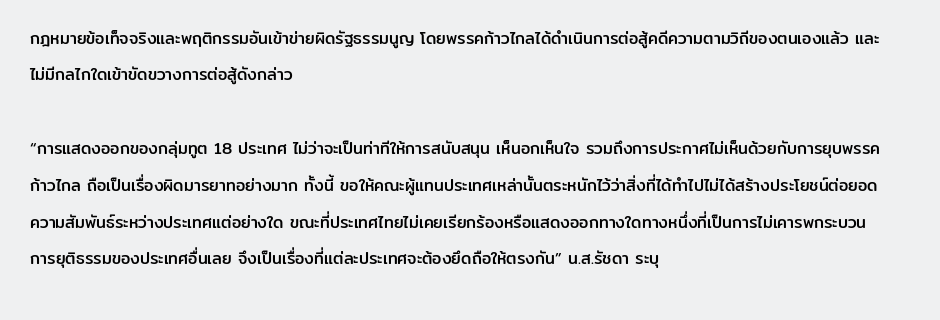กฎหมายข้อเท็จจริงและพฤติกรรมอันเข้าข่ายผิดรัฐธรรมนูญ โดยพรรคก้าวไกลได้ดำเนินการต่อสู้คดีความตามวิถีของตนเองแล้ว และไม่มีกลไกใดเข้าขัดขวางการต่อสู้ดังกล่าว

“การแสดงออกของกลุ่มทูต 18 ประเทศ ไม่ว่าจะเป็นท่าทีให้การสนับสนุน เห็นอกเห็นใจ รวมถึงการประกาศไม่เห็นด้วยกับการยุบพรรคก้าวไกล ถือเป็นเรื่องผิดมารยาทอย่างมาก ทั้งนี้ ขอให้คณะผู้แทนประเทศเหล่านั้นตระหนักไว้ว่าสิ่งที่ได้ทำไปไม่ได้สร้างประโยชน์ต่อยอดความสัมพันธ์ระหว่างประเทศแต่อย่างใด ขณะที่ประเทศไทยไม่เคยเรียกร้องหรือแสดงออกทางใดทางหนึ่งที่เป็นการไม่เคารพกระบวนการยุติธรรมของประเทศอื่นเลย จึงเป็นเรื่องที่แต่ละประเทศจะต้องยึดถือให้ตรงกัน” น.ส.รัชดา ระบุ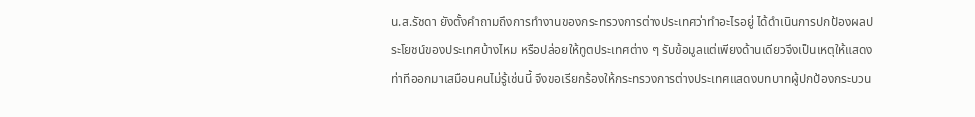น.ส.รัชดา ยังตั้งคำถามถึงการทำงานของกระทรวงการต่างประเทศว่าทำอะไรอยู่ ได้ดำเนินการปกป้องผลประโยชน์ของประเทศบ้างไหม หรือปล่อยให้ทูตประเทศต่าง ๆ รับข้อมูลแต่เพียงด้านเดียวจึงเป็นเหตุให้แสดงท่าทีออกมาเสมือนคนไม่รู้เช่นนี้ จึงขอเรียกร้องให้กระทรวงการต่างประเทศแสดงบทบาทผู้ปกป้องกระบวน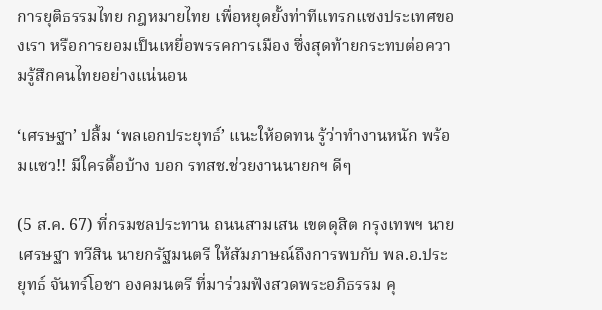การยุติธรรมไทย กฎหมายไทย เพื่อหยุดยั้งท่าทีแทรกแซงประเทศของเรา หรือการยอมเป็นเหยื่อพรรคการเมือง ซึ่งสุดท้ายกระทบต่อความรู้สึกคนไทยอย่างแน่นอน

‘เศรษฐา’ ปลื้ม ‘พลเอกประยุทธ์’ แนะให้อดทน รู้ว่าทำงานหนัก พร้อมแซว!! มีใครดื้อบ้าง บอก รทสช.ช่วยงานนายกฯ ดีๆ

(5 ส.ค. 67) ที่กรมชลประทาน ถนนสามเสน เขตดุสิต กรุงเทพฯ นายเศรษฐา ทวีสิน นายกรัฐมนตรี ให้สัมภาษณ์ถึงการพบกับ พล.อ.ประยุทธ์ จันทร์โอชา องคมนตรี ที่มาร่วมฟังสวดพระอภิธรรม คุ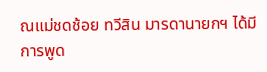ณแม่ชดช้อย ทวีสิน มารดานายกฯ ได้มีการพูด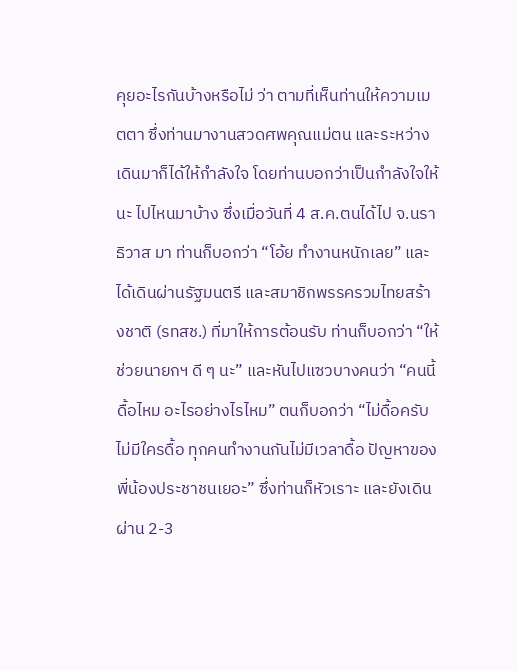คุยอะไรกันบ้างหรือไม่ ว่า ตามที่เห็นท่านให้ความเมตตา ซึ่งท่านมางานสวดศพคุณแม่ตน และระหว่างเดินมาก็ได้ให้กำลังใจ โดยท่านบอกว่าเป็นกำลังใจให้นะ ไปไหนมาบ้าง ซึ่งเมื่อวันที่ 4 ส.ค.ตนได้ไป จ.นราธิวาส มา ท่านก็บอกว่า “โอ้ย ทำงานหนักเลย” และได้เดินผ่านรัฐมนตรี และสมาชิกพรรครวมไทยสร้างชาติ (รทสช.) ที่มาให้การต้อนรับ ท่านก็บอกว่า “ให้ช่วยนายกฯ ดี ๆ นะ” และหันไปแซวบางคนว่า “คนนี้ดื้อไหม อะไรอย่างไรไหม” ตนก็บอกว่า “ไม่ดื้อครับ ไม่มีใครดื้อ ทุกคนทำงานกันไม่มีเวลาดื้อ ปัญหาของพี่น้องประชาชนเยอะ” ซึ่งท่านก็หัวเราะ และยังเดินผ่าน 2-3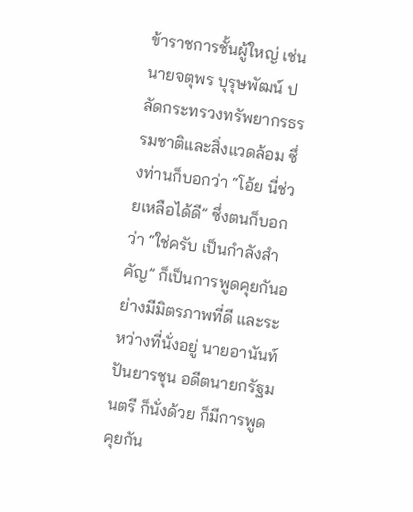ข้าราชการชั้นผู้ใหญ่ เช่น นายจตุพร บุรุษพัฒน์ ปลัดกระทรวงทรัพยากรธรรมชาติและสิ่งแวดล้อม ซึ่งท่านก็บอกว่า “โอ้ย นี่ช่วยเหลือได้ดี” ซึ่งตนก็บอกว่า “ใช่ครับ เป็นกำลังสำคัญ” ก็เป็นการพูดคุยกันอย่างมีมิตรภาพที่ดี และระหว่างที่นั่งอยู่ นายอานันท์ ปันยารชุน อดีตนายกรัฐมนตรี ก็นั่งด้วย ก็มีการพูดคุยกัน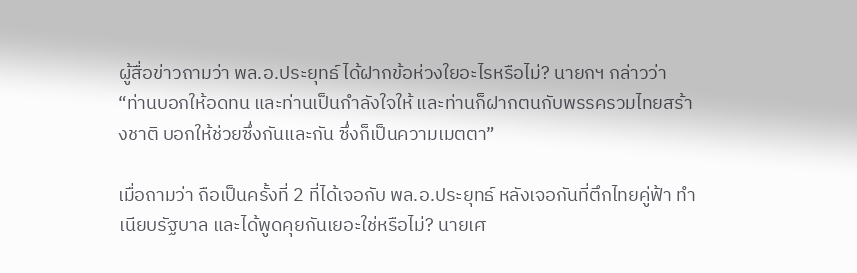ผู้สื่อข่าวถามว่า พล.อ.ประยุทธ์ ได้ฝากข้อห่วงใยอะไรหรือไม่? นายกฯ กล่าวว่า “ท่านบอกให้อดทน และท่านเป็นกำลังใจให้ และท่านก็ฝากตนกับพรรครวมไทยสร้างชาติ บอกให้ช่วยซึ่งกันและกัน ซึ่งก็เป็นความเมตตา”

เมื่อถามว่า ถือเป็นครั้งที่ 2 ที่ได้เจอกับ พล.อ.ประยุทธ์ หลังเจอกันที่ตึกไทยคู่ฟ้า ทำเนียบรัฐบาล และได้พูดคุยกันเยอะใช่หรือไม่? นายเศ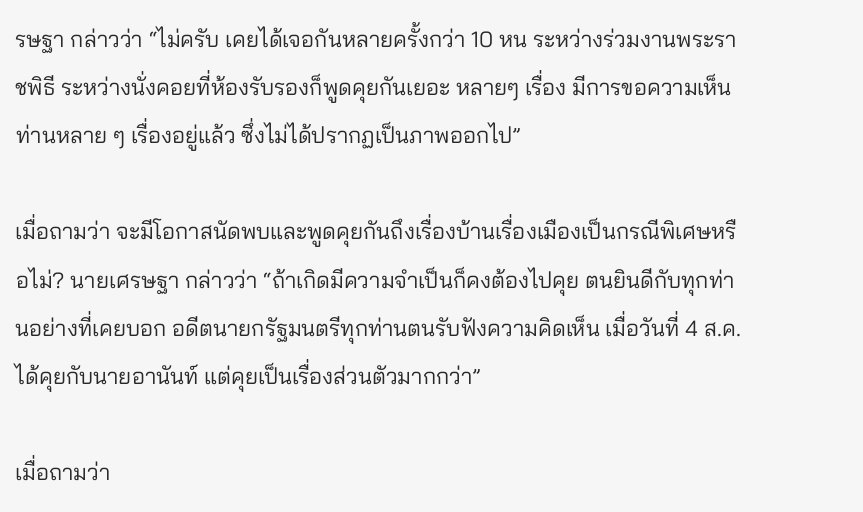รษฐา กล่าวว่า “ไม่ครับ เคยได้เจอกันหลายครั้งกว่า 10 หน ระหว่างร่วมงานพระราชพิธี ระหว่างนั่งคอยที่ห้องรับรองก็พูดคุยกันเยอะ หลายๆ เรื่อง มีการขอความเห็นท่านหลาย ๆ เรื่องอยู่แล้ว ซึ่งไม่ได้ปรากฏเป็นภาพออกไป”

เมื่อถามว่า จะมีโอกาสนัดพบและพูดคุยกันถึงเรื่องบ้านเรื่องเมืองเป็นกรณีพิเศษหรือไม่? นายเศรษฐา กล่าวว่า “ถ้าเกิดมีความจำเป็นก็คงต้องไปคุย ตนยินดีกับทุกท่านอย่างที่เคยบอก อดีตนายกรัฐมนตรีทุกท่านตนรับฟังความคิดเห็น เมื่อวันที่ 4 ส.ค.ได้คุยกับนายอานันท์ แต่คุยเป็นเรื่องส่วนตัวมากกว่า”

เมื่อถามว่า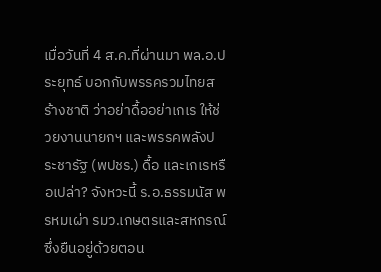เมื่อวันที่ 4 ส.ค.ที่ผ่านมา พล.อ.ประยุทธ์ บอกกับพรรครวมไทยสร้างชาติ ว่าอย่าดื้ออย่าเกเร ให้ช่วยงานนายกฯ และพรรคพลังประชารัฐ (พปชร.) ดื้อ และเกเรหรือเปล่า? จังหวะนี้ ร.อ.ธรรมนัส พรหมเผ่า รมว.เกษตรและสหกรณ์ ซึ่งยืนอยู่ด้วยตอน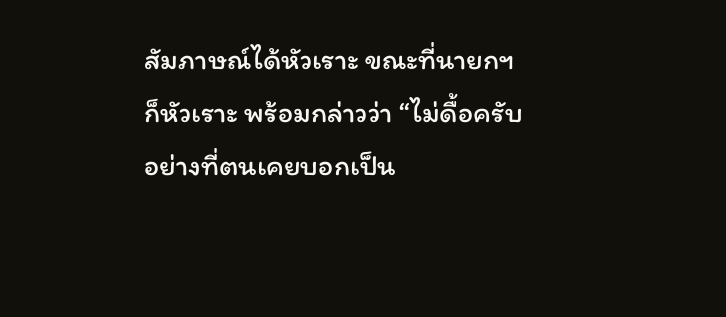สัมภาษณ์ได้หัวเราะ ขณะที่นายกฯ ก็หัวเราะ พร้อมกล่าวว่า “ไม่ดื้อครับ อย่างที่ตนเคยบอกเป็น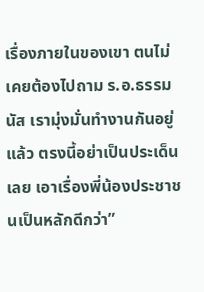เรื่องภายในของเขา ตนไม่เคยต้องไปถาม ร.อ.ธรรมนัส เรามุ่งมั่นทำงานกันอยู่แล้ว ตรงนี้อย่าเป็นประเด็นเลย เอาเรื่องพี่น้องประชาชนเป็นหลักดีกว่า”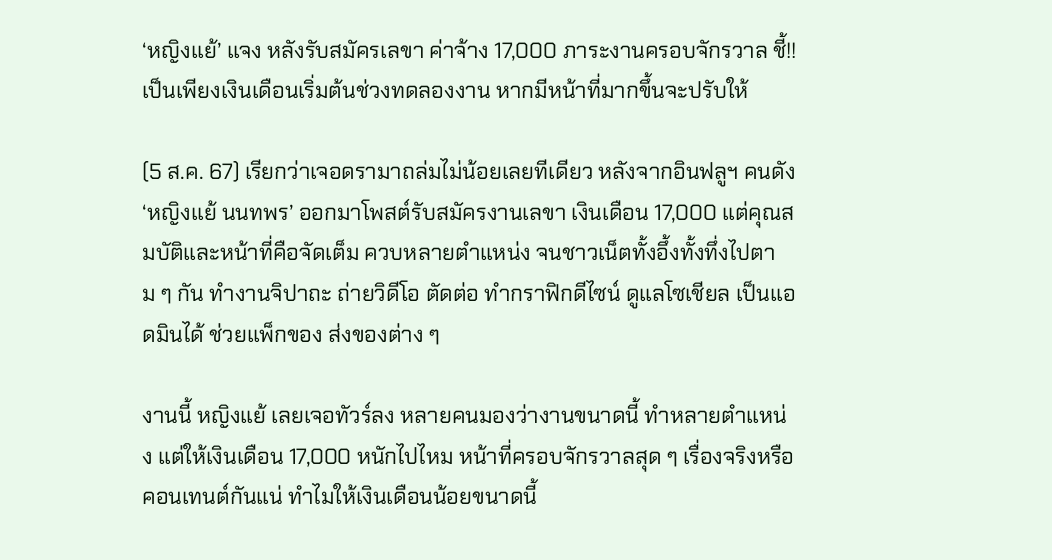‘หญิงแย้’ แจง หลังรับสมัครเลขา ค่าจ้าง 17,000 ภาระงานครอบจักรวาล ชี้!! เป็นเพียงเงินเดือนเริ่มต้นช่วงทดลองงาน หากมีหน้าที่มากขึ้นจะปรับให้

(5 ส.ค. 67) เรียกว่าเจอดรามาถล่มไม่น้อยเลยทีเดียว หลังจากอินฟลูฯ คนดัง ‘หญิงแย้ นนทพร’ ออกมาโพสต์รับสมัครงานเลขา เงินเดือน 17,000 แต่คุณสมบัติและหน้าที่คือจัดเต็ม ควบหลายตำแหน่ง จนชาวเน็ตทั้งอึ้งทั้งทึ่งไปตาม ๆ กัน ทำงานจิปาถะ ถ่ายวิดีโอ ตัดต่อ ทำกราฟิกดีไซน์ ดูแลโซเชียล เป็นแอดมินได้ ช่วยแพ็กของ ส่งของต่าง ๆ

งานนี้ หญิงแย้ เลยเจอทัวร์ลง หลายคนมองว่างานขนาดนี้ ทำหลายตำแหน่ง แต่ให้เงินเดือน 17,000 หนักไปไหม หน้าที่ครอบจักรวาลสุด ๆ เรื่องจริงหรือคอนเทนต์กันแน่ ทำไมให้เงินเดือนน้อยขนาดนี้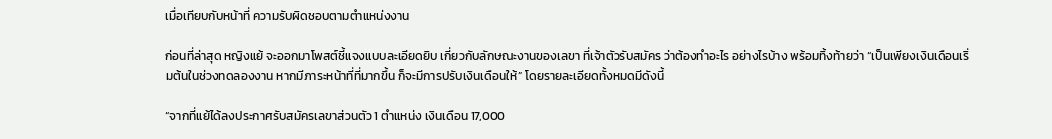เมื่อเทียบกับหน้าที่ ความรับผิดชอบตามตำแหน่งงาน

ก่อนที่ล่าสุด หญิงแย้ จะออกมาโพสต์ชี้แจงแบบละเอียดยิบ เกี่ยวกับลักษณะงานของเลขา ที่เจ้าตัวรับสมัคร ว่าต้องทำอะไร อย่างไรบ้าง พร้อมทิ้งท้ายว่า “เป็นเพียงเงินเดือนเริ่มต้นในช่วงทดลองงาน หากมีภาระหน้าที่ที่มากขึ้น ก็จะมีการปรับเงินเดือนให้” โดยรายละเอียดทั้งหมดมีดังนี้

“จากที่แย้ได้ลงประกาศรับสมัครเลขาส่วนตัว 1 ตำแหน่ง เงินเดือน 17,000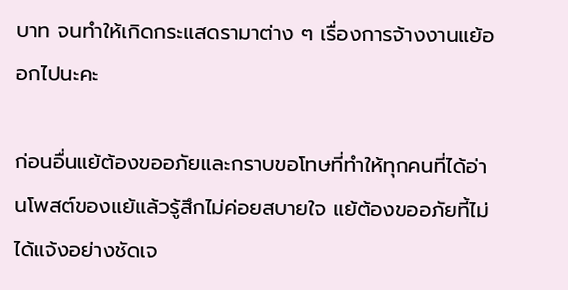บาท จนทำให้เกิดกระแสดรามาต่าง ๆ เรื่องการจ้างงานแย้ออกไปนะคะ

ก่อนอื่นแย้ต้องขออภัยและกราบขอโทษที่ทำให้ทุกคนที่ได้อ่านโพสต์ของแย้แล้วรู้สึกไม่ค่อยสบายใจ แย้ต้องขออภัยที้ไม่ได้แจ้งอย่างชัดเจ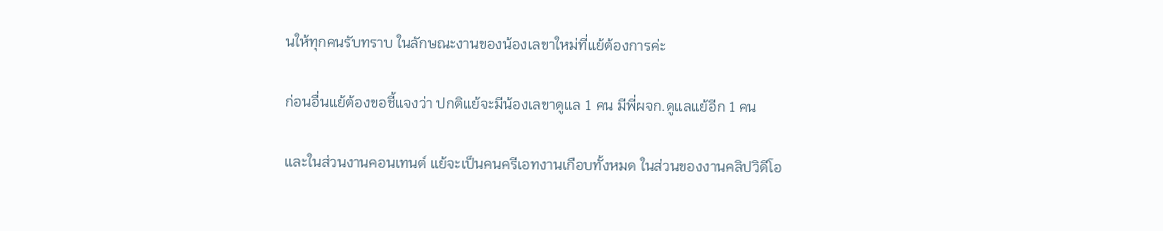นให้ทุกคนรับทราบ ในลักษณะงานของน้องเลขาใหม่ที่แย้ต้องการค่ะ

ก่อนอื่นแย้ต้องขอชี้แจงว่า ปกติแย้จะมีน้องเลขาดูแล 1 คน มีพี่ผจก.ดูแลแย้อีก 1 คน

และในส่วนงานคอนเทนต์ แย้จะเป็นคนครีเอทงานเกือบทั้งหมด ในส่วนของงานคลิปวิดีโอ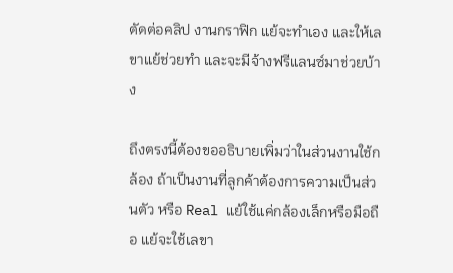ตัดต่อคลิป งานกราฟิก แย้จะทำเอง และให้เลขาแย้ช่วยทำ และจะมีจ้างฟรีแลนซ์มาช่วยบ้าง

ถึงตรงนี้ต้องขออธิบายเพิ่มว่าในส่วนงานใช้กล้อง ถ้าเป็นงานที่ลูกค้าต้องการความเป็นส่วนตัว หรือ Real แย้ใช้แค่กล้องเล็กหรือมือถือ แย้จะใช้เลขา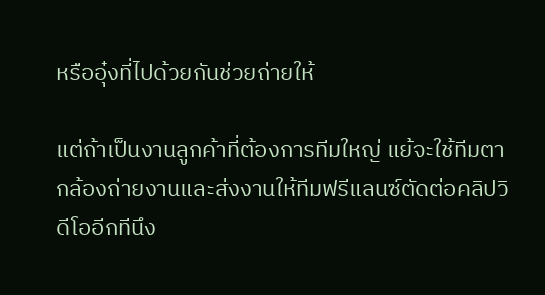หรืออุ๋งที่ไปด้วยกันช่วยถ่ายให้

แต่ถ้าเป็นงานลูกค้าที่ต้องการทีมใหญ่ แย้จะใช้ทีมตากล้องถ่ายงานและส่งงานให้ทีมฟรีแลนซ์ตัดต่อคลิปวิดีโออีกทีนึง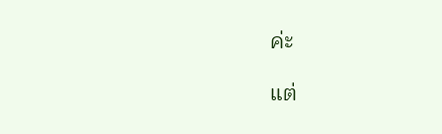ค่ะ

แต่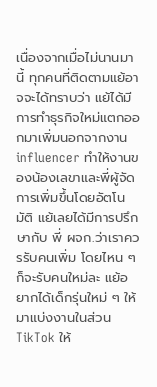เนื่องจากเมื่อไม่นานมานี้ ทุกคนที่ติดตามแย้อาจจะได้ทราบว่า แย้ได้มีการทำธุรกิจใหม่แตกออกมาเพิ่มนอกจากงาน influencer ทำให้งานของน้องเลขาและพี่ผู้จัดการเพิ่มขึ้นโดยอัตโนมัติ แย้เลยได้มีการปรึกษากับ พี่ ผจก.ว่าเราควรรับคนเพิ่ม โดยไหน ๆ ก็จะรับคนใหม่ละ แย้อยากได้เด็กรุ่นใหม่ ๆ ให้มาแบ่งงานในส่วนTikTok ให้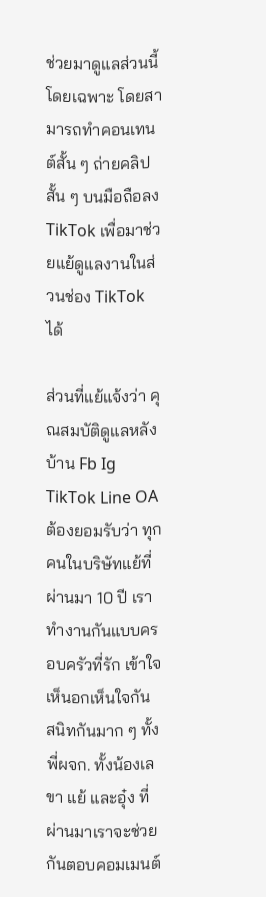ช่วยมาดูแลส่วนนี้โดยเฉพาะ โดยสามารถทำคอนเทนต์สั้น ๆ ถ่ายคลิปสั้น ๆ บนมือถือลง TikTok เพื่อมาช่วยแย้ดูแลงานในส่วนช่อง TikTok ได้

ส่วนที่แย้แจ้งว่า คุณสมบัติดูแลหลังบ้าน Fb Ig TikTok Line OA ต้องยอมรับว่า ทุกคนในบริษัทแย้ที่ผ่านมา 10 ปี เราทำงานกันแบบครอบครัวที่รัก เข้าใจ เห็นอกเห็นใจกัน สนิทกันมาก ๆ ทั้งพี่ผจก. ทั้งน้องเลขา แย้ และอุ๋ง ที่ผ่านมาเราจะช่วยกันตอบคอมเมนต์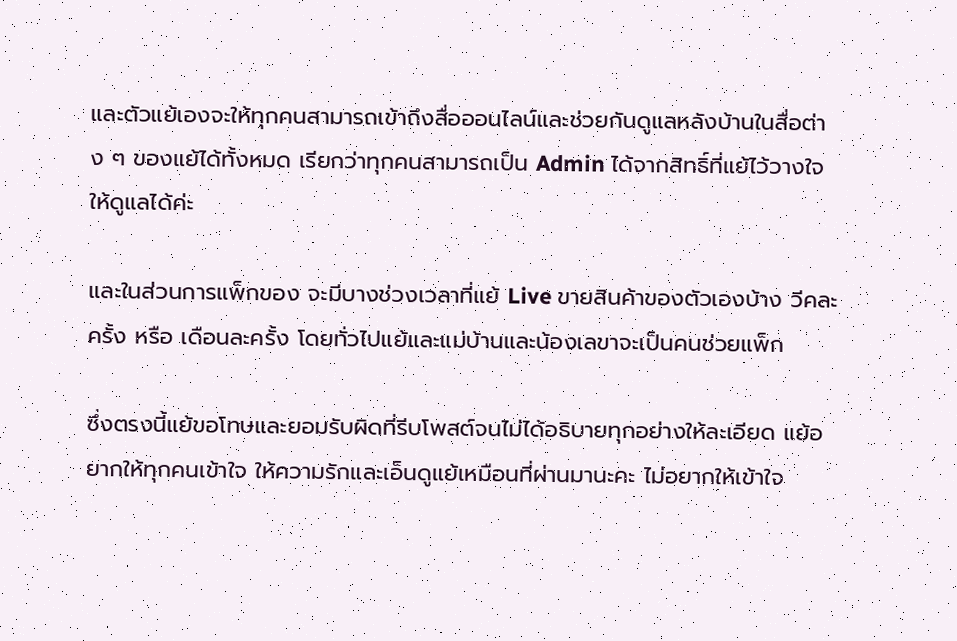และตัวแย้เองจะให้ทุกคนสามารถเข้าถึงสื่อออนไลน์และช่วยกันดูแลหลังบ้านในสื่อต่าง ๆ ของแย้ได้ทั้งหมด เรียกว่าทุกคนสามารถเป็น Admin ได้จากสิทธิ์ที่แย้ไว้วางใจให้ดูแลได้ค่ะ

และในส่วนการแพ็กของ จะมีบางช่วงเวลาที่แย้ Live ขายสินค้าของตัวเองบ้าง วีคละครั้ง หรือ เดือนละครั้ง โดยทั่วไปแย้และแม่บ้านและน้องเลขาจะเป็นคนช่วยแพ็ก

ซึ่งตรงนี้แย้ขอโทษและยอมรับผิดที่รีบโพสต์จนไม่ได้อธิบายทุกอย่างให้ละเอียด แย้อยากให้ทุกคนเข้าใจ ให้ความรักและเอ็นดูแย้เหมือนที่ผ่านมานะคะ ไม่อยากให้เข้าใจ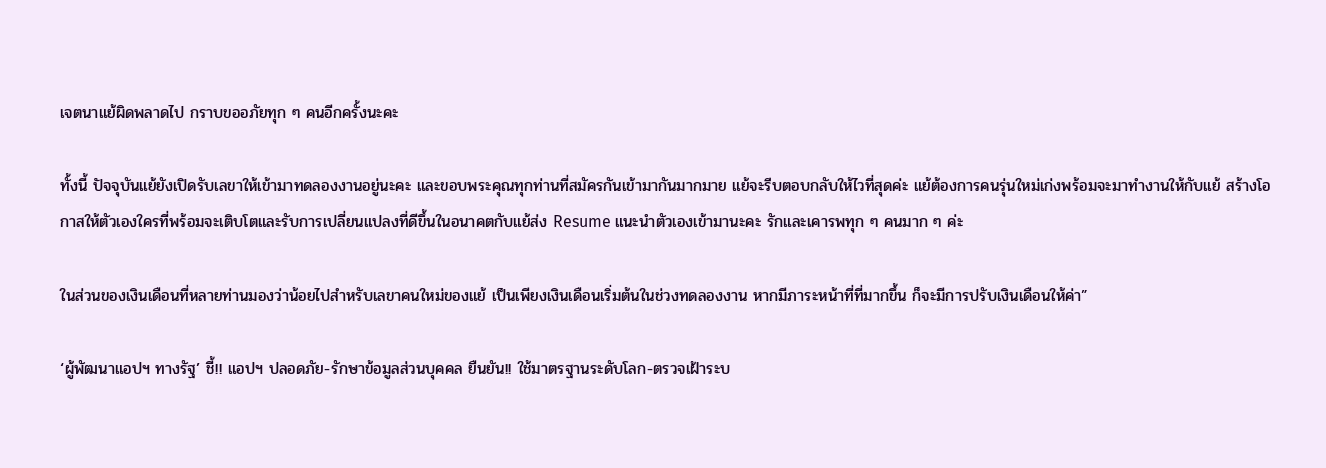เจตนาแย้ผิดพลาดไป กราบขออภัยทุก ๆ คนอีกครั้งนะคะ

ทั้งนี้ ปัจจุบันแย้ยังเปิดรับเลขาให้เข้ามาทดลองงานอยู่นะคะ และขอบพระคุณทุกท่านที่สมัครกันเข้ามากันมากมาย แย้จะรีบตอบกลับให้ไวที่สุดค่ะ แย้ต้องการคนรุ่นใหม่เก่งพร้อมจะมาทำงานให้กับแย้ สร้างโอกาสให้ตัวเองใครที่พร้อมจะเติบโตและรับการเปลี่ยนแปลงที่ดีขึ้นในอนาคตกับแย้ส่ง Resume แนะนำตัวเองเข้ามานะคะ รักและเคารพทุก ๆ คนมาก ๆ ค่ะ

ในส่วนของเงินเดือนที่หลายท่านมองว่าน้อยไปสำหรับเลขาคนใหม่ของแย้ เป็นเพียงเงินเดือนเริ่มต้นในช่วงทดลองงาน หากมีภาระหน้าที่ที่มากขึ้น ก็จะมีการปรับเงินเดือนให้ค่า”

‘ผู้พัฒนาแอปฯ ทางรัฐ’ ชี้!! แอปฯ ปลอดภัย-รักษาข้อมูลส่วนบุคคล ยืนยัน!! ใช้มาตรฐานระดับโลก-ตรวจเฝ้าระบ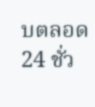บตลอด 24 ชั่ว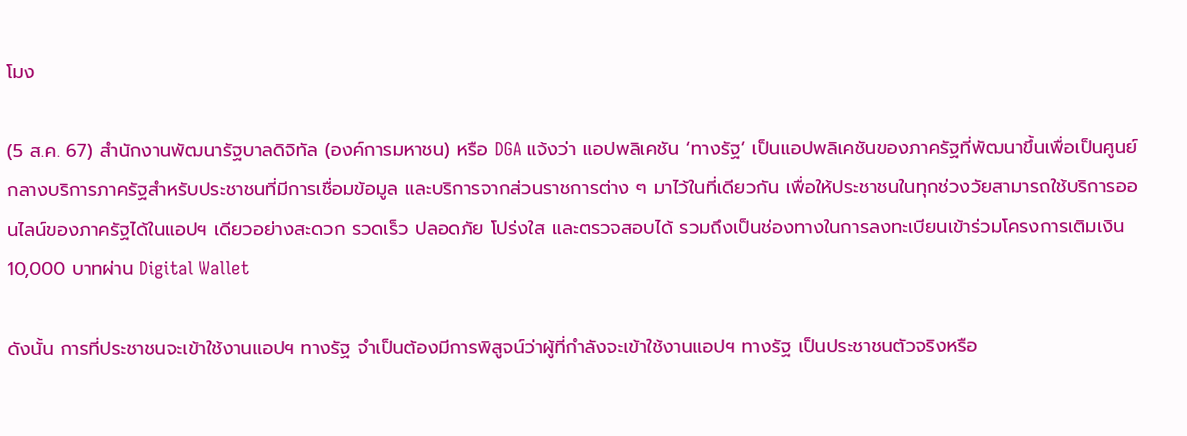โมง

(5 ส.ค. 67) สำนักงานพัฒนารัฐบาลดิจิทัล (องค์การมหาชน) หรือ DGA แจ้งว่า แอปพลิเคชัน ‘ทางรัฐ’ เป็นแอปพลิเคชันของภาครัฐที่พัฒนาขึ้นเพื่อเป็นศูนย์กลางบริการภาครัฐสำหรับประชาชนที่มีการเชื่อมข้อมูล และบริการจากส่วนราชการต่าง ๆ มาไว้ในที่เดียวกัน เพื่อให้ประชาชนในทุกช่วงวัยสามารถใช้บริการออนไลน์ของภาครัฐได้ในแอปฯ เดียวอย่างสะดวก รวดเร็ว ปลอดภัย โปร่งใส และตรวจสอบได้ รวมถึงเป็นช่องทางในการลงทะเบียนเข้าร่วมโครงการเติมเงิน 10,000 บาทผ่าน Digital Wallet

ดังนั้น การที่ประชาชนจะเข้าใช้งานแอปฯ ทางรัฐ จำเป็นต้องมีการพิสูจน์ว่าผู้ที่กำลังจะเข้าใช้งานแอปฯ ทางรัฐ เป็นประชาชนตัวจริงหรือ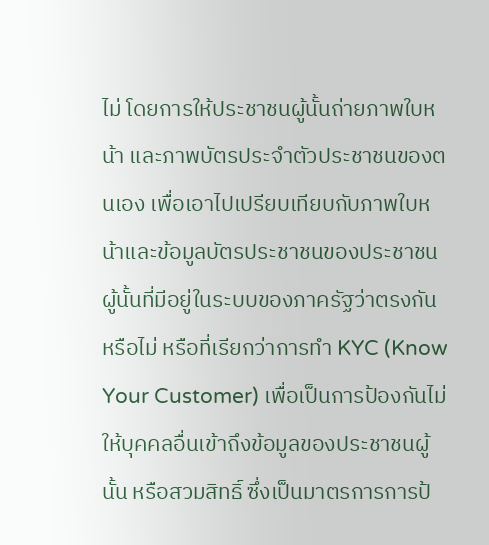ไม่ โดยการให้ประชาชนผู้นั้นถ่ายภาพใบหน้า และภาพบัตรประจำตัวประชาชนของตนเอง เพื่อเอาไปเปรียบเทียบกับภาพใบหน้าและข้อมูลบัตรประชาชนของประชาชนผู้นั้นที่มีอยู่ในระบบของภาครัฐว่าตรงกันหรือไม่ หรือที่เรียกว่าการทำ KYC (Know Your Customer) เพื่อเป็นการป้องกันไม่ให้บุคคลอื่นเข้าถึงข้อมูลของประชาชนผู้นั้น หรือสวมสิทธิ์ ซึ่งเป็นมาตรการการป้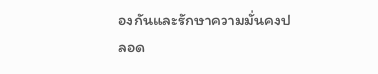องกันและรักษาความมั่นคงปลอด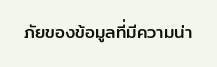ภัยของข้อมูลที่มีความน่า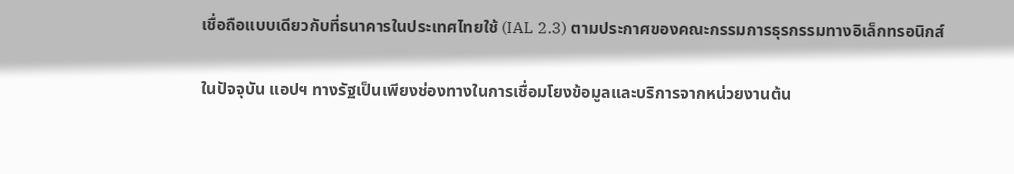เชื่อถือแบบเดียวกับที่ธนาคารในประเทศไทยใช้ (IAL 2.3) ตามประกาศของคณะกรรมการธุรกรรมทางอิเล็กทรอนิกส์

ในปัจจุบัน แอปฯ ทางรัฐเป็นเพียงช่องทางในการเชื่อมโยงข้อมูลและบริการจากหน่วยงานต้น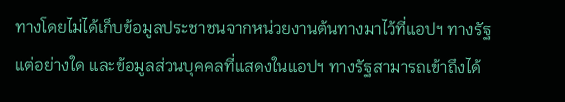ทางโดยไม่ได้เก็บข้อมูลประชาชนจากหน่วยงานต้นทางมาไว้ที่แอปฯ ทางรัฐแต่อย่างใด และข้อมูลส่วนบุคคลที่แสดงในแอปฯ ทางรัฐสามารถเข้าถึงได้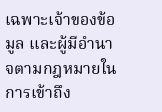เฉพาะเจ้าของข้อมูล และผู้มีอำนาจตามกฎหมายในการเข้าถึง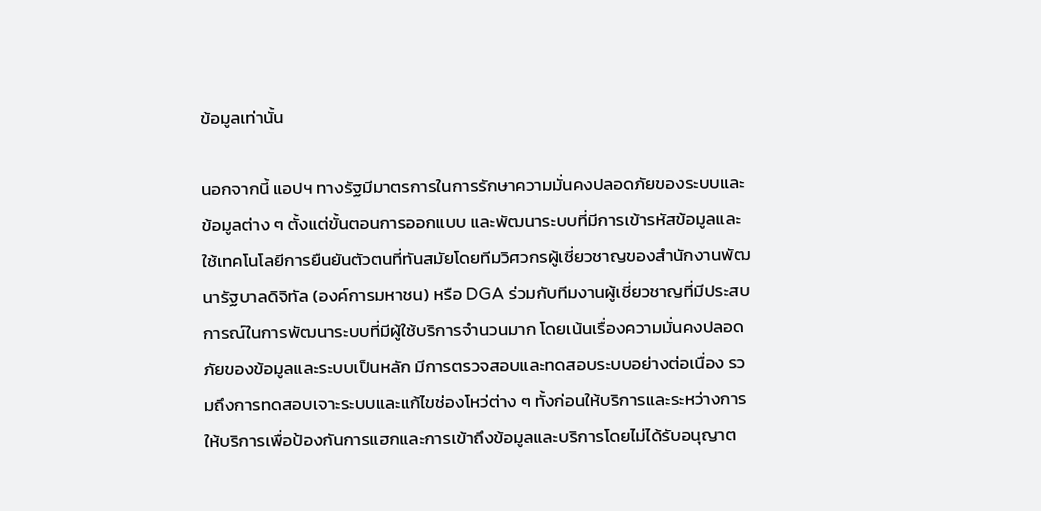ข้อมูลเท่านั้น

นอกจากนี้ แอปฯ ทางรัฐมีมาตรการในการรักษาความมั่นคงปลอดภัยของระบบและข้อมูลต่าง ๆ ตั้งแต่ขั้นตอนการออกแบบ และพัฒนาระบบที่มีการเข้ารหัสข้อมูลและใช้เทคโนโลยีการยืนยันตัวตนที่ทันสมัยโดยทีมวิศวกรผู้เชี่ยวชาญของสำนักงานพัฒนารัฐบาลดิจิทัล (องค์การมหาชน) หรือ DGA ร่วมกับทีมงานผู้เชี่ยวชาญที่มีประสบการณ์ในการพัฒนาระบบที่มีผู้ใช้บริการจำนวนมาก โดยเน้นเรื่องความมั่นคงปลอดภัยของข้อมูลและระบบเป็นหลัก มีการตรวจสอบและทดสอบระบบอย่างต่อเนื่อง รวมถึงการทดสอบเจาะระบบและแก้ไขช่องโหว่ต่าง ๆ ทั้งก่อนให้บริการและระหว่างการให้บริการเพื่อป้องกันการแฮกและการเข้าถึงข้อมูลและบริการโดยไม่ได้รับอนุญาต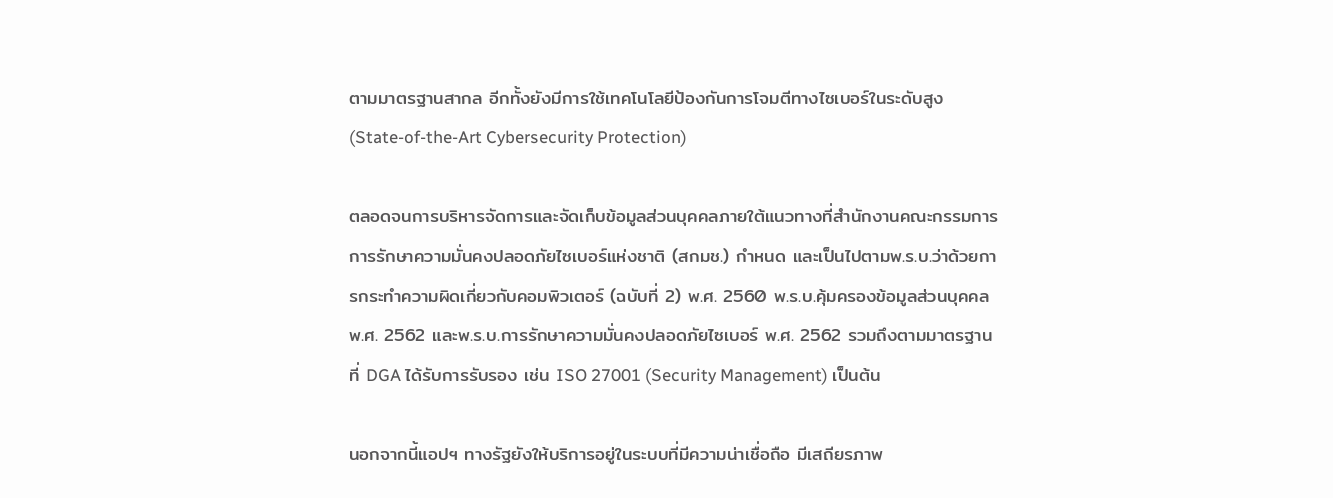ตามมาตรฐานสากล อีกทั้งยังมีการใช้เทคโนโลยีป้องกันการโจมตีทางไซเบอร์ในระดับสูง (State-of-the-Art Cybersecurity Protection)

ตลอดจนการบริหารจัดการและจัดเก็บข้อมูลส่วนบุคคลภายใต้แนวทางที่สำนักงานคณะกรรมการการรักษาความมั่นคงปลอดภัยไซเบอร์แห่งชาติ (สกมช.) กำหนด และเป็นไปตามพ.ร.บ.ว่าด้วยการกระทำความผิดเกี่ยวกับคอมพิวเตอร์ (ฉบับที่ 2) พ.ศ. 2560 พ.ร.บ.คุ้มครองข้อมูลส่วนบุคคล พ.ศ. 2562 และพ.ร.บ.การรักษาความมั่นคงปลอดภัยไซเบอร์ พ.ศ. 2562 รวมถึงตามมาตรฐานที่ DGA ได้รับการรับรอง เช่น ISO 27001 (Security Management) เป็นต้น

นอกจากนี้แอปฯ ทางรัฐยังให้บริการอยู่ในระบบที่มีความน่าเชื่อถือ มีเสถียรภาพ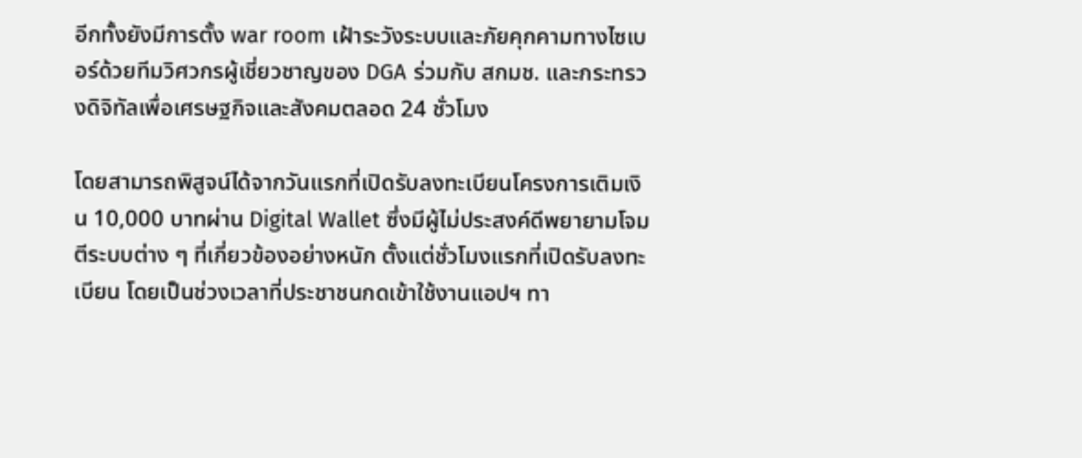อีกทั้งยังมีการตั้ง war room เฝ้าระวังระบบและภัยคุกคามทางไซเบอร์ด้วยทีมวิศวกรผู้เชี่ยวชาญของ DGA ร่วมกับ สกมช. และกระทรวงดิจิทัลเพื่อเศรษฐกิจและสังคมตลอด 24 ชั่วโมง

โดยสามารถพิสูจน์ได้จากวันแรกที่เปิดรับลงทะเบียนโครงการเติมเงิน 10,000 บาทผ่าน Digital Wallet ซึ่งมีผู้ไม่ประสงค์ดีพยายามโจมตีระบบต่าง ๆ ที่เกี่ยวข้องอย่างหนัก ตั้งแต่ชั่วโมงแรกที่เปิดรับลงทะเบียน โดยเป็นช่วงเวลาที่ประชาชนกดเข้าใช้งานแอปฯ ทา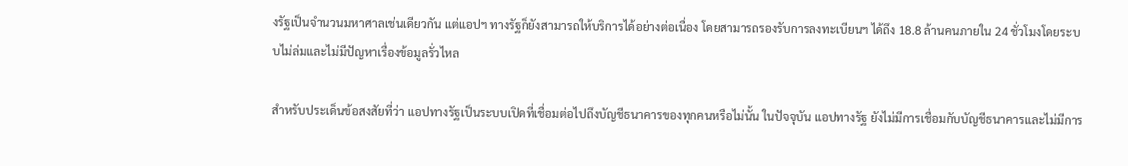งรัฐเป็นจำนวนมหาศาลเช่นเดียวกัน แต่แอปฯ ทางรัฐก็ยังสามารถให้บริการได้อย่างต่อเนื่อง โดยสามารถรองรับการลงทะเบียนฯ ได้ถึง 18.8 ล้านคนภายใน 24 ชั่วโมงโดยระบบไม่ล่มและไม่มีปัญหาเรื่องข้อมูลรั่วไหล

สำหรับประเด็นข้อสงสัยที่ว่า แอปทางรัฐเป็นระบบเปิดที่เชื่อมต่อไปถึงบัญชีธนาคารของทุกคนหรือไม่นั้น ในปัจจุบัน แอปทางรัฐ ยังไม่มีการเชื่อมกับบัญชีธนาคารและไม่มีการ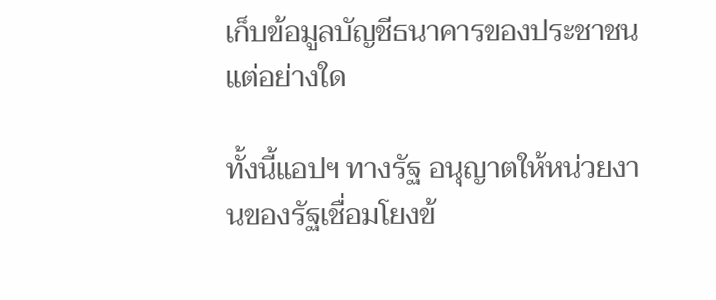เก็บข้อมูลบัญชีธนาคารของประชาชนแต่อย่างใด

ทั้งนี้แอปฯ ทางรัฐ อนุญาตให้หน่วยงานของรัฐเชื่อมโยงข้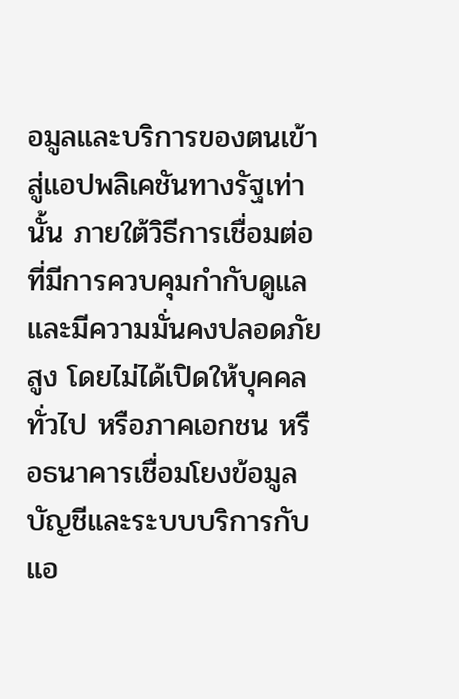อมูลและบริการของตนเข้าสู่แอปพลิเคชันทางรัฐเท่านั้น ภายใต้วิธีการเชื่อมต่อที่มีการควบคุมกำกับดูแล และมีความมั่นคงปลอดภัยสูง โดยไม่ได้เปิดให้บุคคลทั่วไป หรือภาคเอกชน หรือธนาคารเชื่อมโยงข้อมูลบัญชีและระบบบริการกับแอ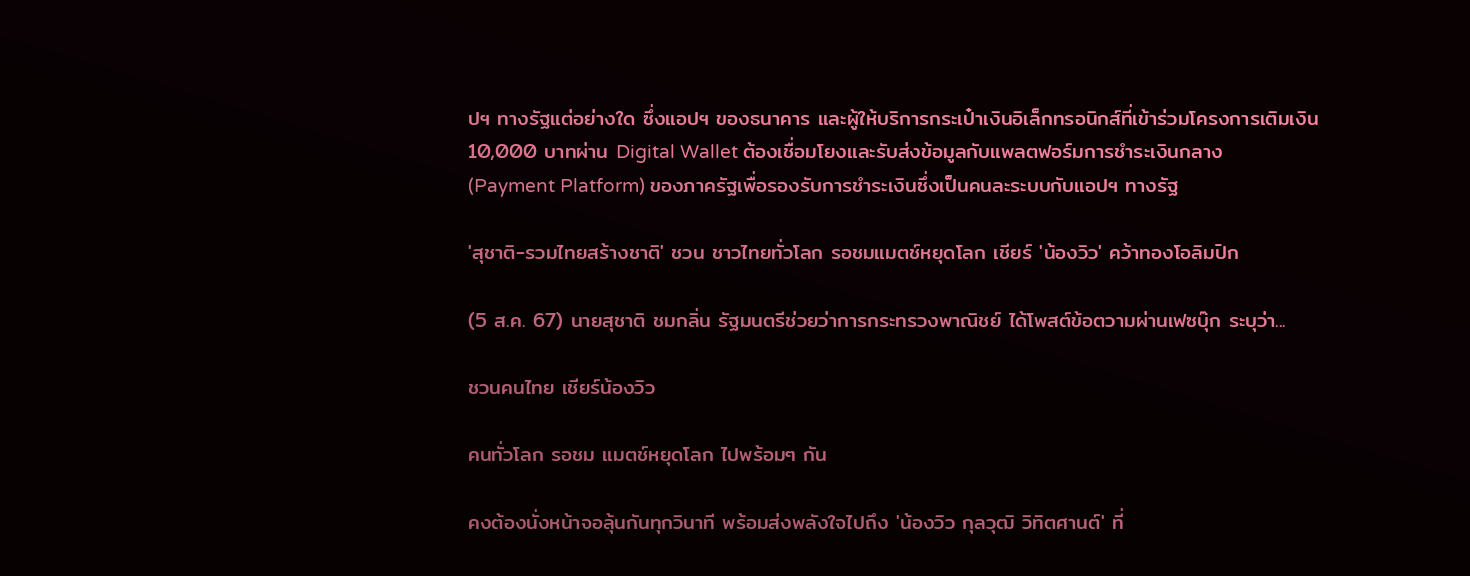ปฯ ทางรัฐแต่อย่างใด ซึ่งแอปฯ ของธนาคาร และผู้ให้บริการกระเป๋าเงินอิเล็กทรอนิกส์ที่เข้าร่วมโครงการเติมเงิน 10,000 บาทผ่าน Digital Wallet ต้องเชื่อมโยงและรับส่งข้อมูลกับแพลตฟอร์มการชําระเงินกลาง (Payment Platform) ของภาครัฐเพื่อรองรับการชำระเงินซึ่งเป็นคนละระบบกับแอปฯ ทางรัฐ

'สุชาติ-รวมไทยสร้างชาติ' ชวน ชาวไทยทั่วโลก รอชมแมตช์หยุดโลก เชียร์ 'น้องวิว' คว้าทองโอลิมปิก

(5 ส.ค. 67) นายสุชาติ ชมกลิ่น รัฐมนตรีช่วยว่าการกระทรวงพาณิชย์ ได้โพสต์ข้อตวามผ่านเฟซบุ๊ก ระบุว่า...

ชวนคนไทย เชียร์น้องวิว

คนทั่วโลก รอชม แมตช์หยุดโลก ไปพร้อมๆ กัน

คงต้องนั่งหน้าจอลุ้นกันทุกวินาที พร้อมส่งพลังใจไปถึง 'น้องวิว กุลวุฒิ วิทิตศานต์' ที่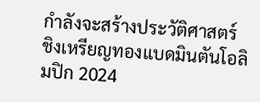กำลังจะสร้างประวัติศาสตร์ ชิงเหรียญทองแบดมินตันโอลิมปิก 2024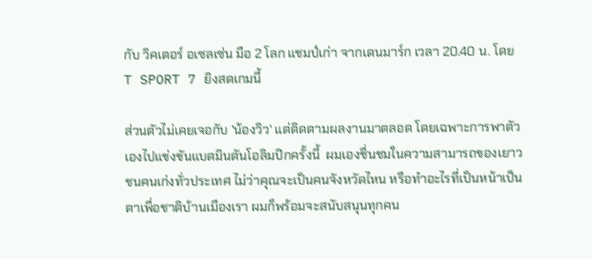กับ วิคเตอร์ อเซลเซ่น มือ 2 โลก แชมป์เก่า จากเดนมาร์ก เวลา 20.40 น. โดย T SPORT 7 ยิงสดเกมนี้

ส่วนตัวไม่เคยเจอกับ 'น้องวิว' แต่ติดตามผลงานมาตลอด โดยเฉพาะการพาตัวเองไปแข่งขันแบดมินตันโอลิมปิกครั้งนี้  ผมเองชื่นชมในความสามารถของเยาวชนคนเก่งทั่วประเทศ ไม่ว่าคุณจะเป็นคนจังหวัดไหน หรือทำอะไรที่เป็นหน้าเป็นตาเพื่อชาติบ้านเมืองเรา ผมก็พร้อมจะสนับสนุนทุกคน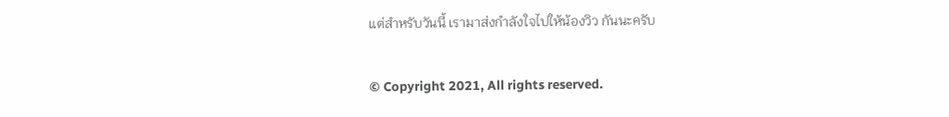แต่สำหรับวันนี้ เรามาส่งกำลังใจไปให้น้องวิว กันนะครับ


© Copyright 2021, All rights reserved.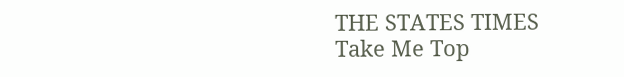THE STATES TIMES
Take Me Top